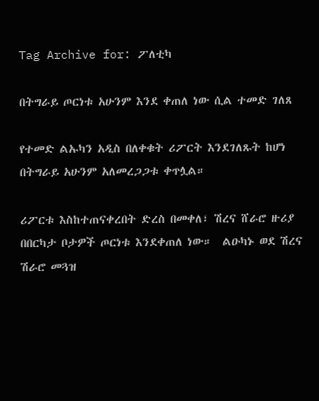Tag Archive for: ፖለቲካ

በትግራይ ጦርነቱ አሁንም እንደ ቀጠለ ነው ሲል ተመድ ገለጸ

የተመድ ልኡካን አዲስ በለቀቁት ሪፖርት እንደገለጹት ከሆነ በትግራይ አሁንም አለመረጋጋቱ ቀጥሏል።

ሪፖርቱ እስከተጠናቀረበት ድረስ በመቀለ፣ ሽረና ሸራሮ ዙሪያ በበርካታ ቦታዎች ጦርነቱ እንደቀጠለ ነው።  ልዑካኑ ወደ ሽረና ሽራሮ መጓዝ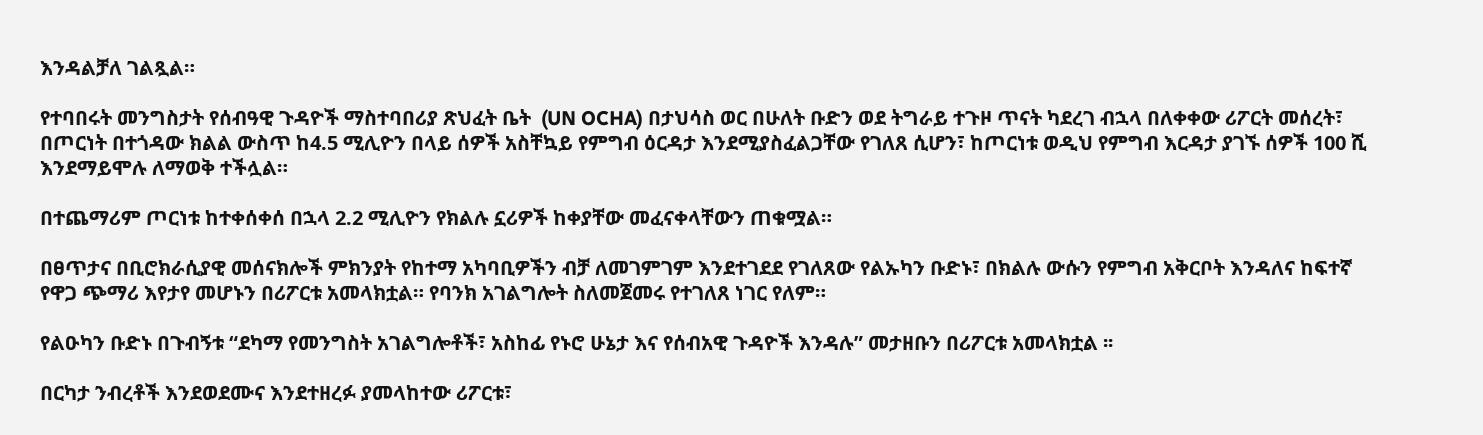እንዳልቻለ ገልጿል።

የተባበሩት መንግስታት የሰብዓዊ ጉዳዮች ማስተባበሪያ ጽህፈት ቤት  (UN OCHA) በታህሳስ ወር በሁለት ቡድን ወደ ትግራይ ተጉዞ ጥናት ካደረገ ብኋላ በለቀቀው ሪፖርት መሰረት፣ በጦርነት በተጎዳው ክልል ውስጥ ከ4.5 ሚሊዮን በላይ ሰዎች አስቸኳይ የምግብ ዕርዳታ እንደሚያስፈልጋቸው የገለጸ ሲሆን፣ ከጦርነቱ ወዲህ የምግብ እርዳታ ያገኙ ሰዎች 100 ሺ እንደማይሞሉ ለማወቅ ተችሏል።

በተጨማሪም ጦርነቱ ከተቀሰቀሰ በኋላ 2.2 ሚሊዮን የክልሉ ኗሪዎች ከቀያቸው መፈናቀላቸውን ጠቁሟል።

በፀጥታና በቢሮክራሲያዊ መሰናክሎች ምክንያት የከተማ አካባቢዎችን ብቻ ለመገምገም እንደተገደደ የገለጸው የልኡካን ቡድኑ፣ በክልሉ ውሱን የምግብ አቅርቦት እንዳለና ከፍተኛ የዋጋ ጭማሪ እየታየ መሆኑን በሪፖርቱ አመላክቷል። የባንክ አገልግሎት ስለመጀመሩ የተገለጸ ነገር የለም።

የልዑካን ቡድኑ በጉብኝቱ “ደካማ የመንግስት አገልግሎቶች፣ አስከፊ የኑሮ ሁኔታ እና የሰብአዊ ጉዳዮች እንዳሉ” መታዘቡን በሪፖርቱ አመላክቷል ፡፡

በርካታ ንብረቶች እንደወደሙና እንደተዘረፉ ያመላከተው ሪፖርቱ፣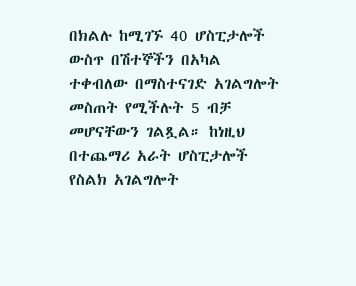በክልሉ ከሚገኙ 40 ሆስፒታሎች ውስጥ በሽተኞችን በአካል ተቀብለው በማስተናገድ አገልግሎት መስጠት የሚችሉት 5 ብቻ መሆናቸውን ገልጿል። ከነዚህ በተጨማሪ አራት ሆስፒታሎች የስልክ አገልግሎት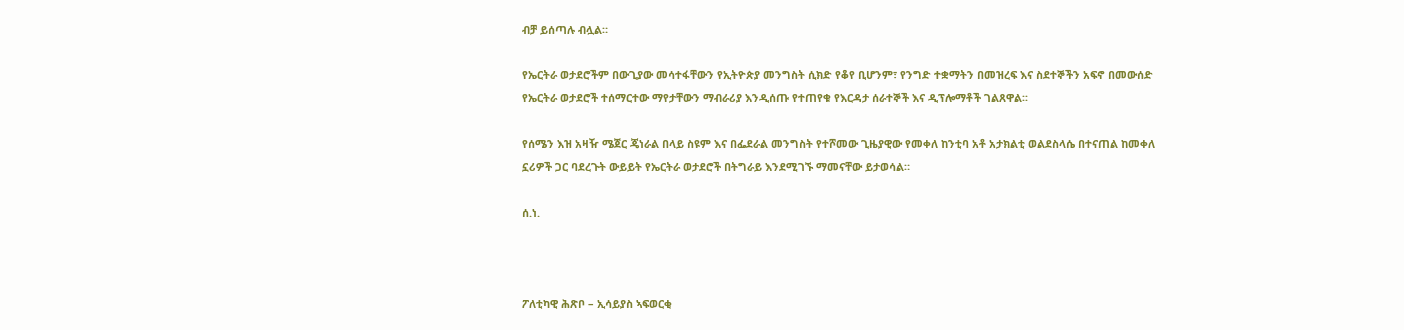ብቻ ይሰጣሉ ብሏል።

የኤርትራ ወታደሮችም በውጊያው መሳተፋቸውን የኢትዮጵያ መንግስት ሲክድ የቆየ ቢሆንም፣ የንግድ ተቋማትን በመዝረፍ እና ስደተኞችን አፍኖ በመውሰድ የኤርትራ ወታደሮች ተሰማርተው ማየታቸውን ማብራሪያ እንዲሰጡ የተጠየቁ የእርዳታ ሰራተኞች እና ዲፕሎማቶች ገልጸዋል፡፡

የሰሜን እዝ አዛዥ ሜጀር ጄነራል በላይ ስዩም እና በፌደራል መንግስት የተሾመው ጊዜያዊው የመቀለ ከንቲባ አቶ አታክልቲ ወልደስላሴ በተናጠል ከመቀለ ኗሪዎች ጋር ባደረጉት ውይይት የኤርትራ ወታደሮች በትግራይ እንደሚገኙ ማመናቸው ይታወሳል።

ሰ.ነ.



ፖለቲካዊ ሕጽቦ – ኢሳይያስ ኣፍወርቂ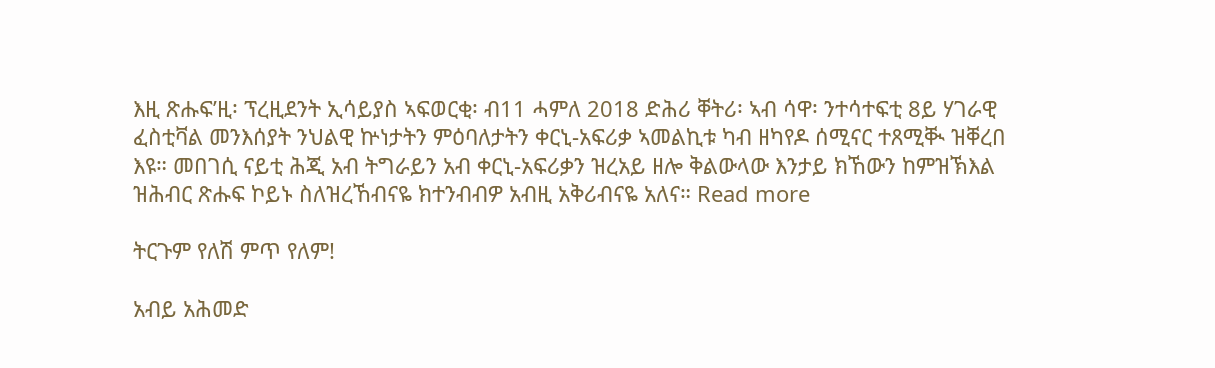እዚ ጽሑፍ’ዚ፡ ፕረዚደንት ኢሳይያስ ኣፍወርቂ፡ ብ11 ሓምለ 2018 ድሕሪ ቐትሪ፡ ኣብ ሳዋ፡ ንተሳተፍቲ 8ይ ሃገራዊ ፈስቲቫል መንእሰያት ንህልዊ ኵነታትን ምዕባለታትን ቀርኒ-አፍሪቃ ኣመልኪቱ ካብ ዘካየዶ ሰሚናር ተጸሚቚ ዝቐረበ እዩ። መበገሲ ናይቲ ሕጂ አብ ትግራይን አብ ቀርኒ-አፍሪቃን ዝረአይ ዘሎ ቅልውላው እንታይ ክኸውን ከምዝኽእል ዝሕብር ጽሑፍ ኮይኑ ስለዝረኸብናዬ ክተንብብዎ አብዚ አቅሪብናዬ አለና። Read more

ትርጉም የለሽ ምጥ የለም!

አብይ አሕመድ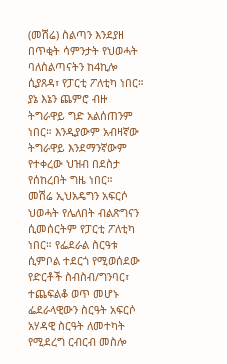(መሽሬ) ስልጣን እንደያዘ በጥቂት ሳምንታት የህወሓት ባለስልጣናትን ከ4ኪሎ ሲያጸዳ፣ የፓርቲ ፖለቲካ ነበር። ያኔ እኔን ጨምሮ ብዙ ትግራዋይ ግድ አልሰጠንም ነበር። እንዲያውም አብዛኛው ትግራዋይ እንደማንኛውም የተቀረው ህዝብ በደስታ የሰከረበት ግዜ ነበር።
መሽሬ ኢህአዴግን አፍርሶ ህወሓት የሌለበት ብልጽግናን ሲመሰርትም የፓርቲ ፖለቲካ ነበር። የፌደራል ስርዓቱ ሲምቦል ተደርጎ የሚወሰደው የድርቶች ስብስብ/ግንባር፣ ተጨፍልቆ ወጥ መሆኑ ፌደራላዊውን ስርዓት አፍርሶ አሃዳዊ ስርዓት ለመተካት የሚደረግ ርብርብ መስሎ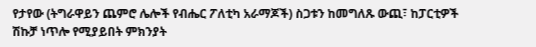የታየው (ትግራዋይን ጨምሮ ሌሎች የብሔር ፖለቲካ አራማጆች) ስጋቱን ከመግለጹ ውጪ፣ ከፓርቲዎች ሽኩቻ ነጥሎ የሚያይበት ምክንያት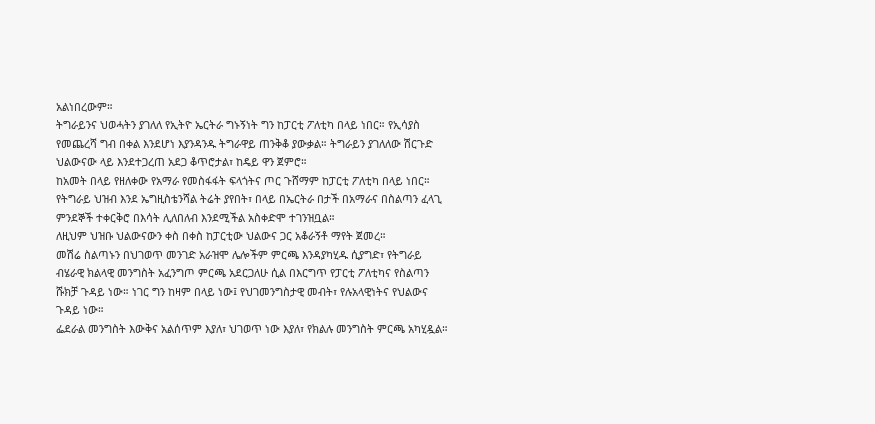አልነበረውም።
ትግራይንና ህወሓትን ያገለለ የኢትዮ ኤርትራ ግኑኝነት ግን ከፓርቲ ፖለቲካ በላይ ነበር። የኢሳያስ የመጨረሻ ግብ በቀል እንደሆነ እያንዳንዱ ትግራዋይ ጠንቅቆ ያውቃል። ትግራይን ያገለለው ሽርጉድ ህልውናው ላይ እንደተጋረጠ አደጋ ቆጥሮታል፣ ከዴይ ዋን ጀምሮ።
ከአመት በላይ የዘለቀው የአማራ የመስፋፋት ፍላጎትና ጦር ጉሸማም ከፓርቲ ፖለቲካ በላይ ነበር። የትግራይ ህዝብ እንደ ኤግዚስቴንሻል ትሬት ያየበት፣ በላይ በኤርትራ በታች በአማራና በስልጣን ፈላጊ ምንደኞች ተቀርቅሮ በእሳት ሊለበለብ እንደሚችል አስቀድሞ ተገንዝቧል።
ለዚህም ህዝቡ ህልውናውን ቀስ በቀስ ከፓርቲው ህልውና ጋር አቆራኝቶ ማየት ጀመረ።
መሽሬ ስልጣኑን በህገወጥ መንገድ አራዝሞ ሌሎችም ምርጫ እንዳያካሂዱ ሲያግድ፣ የትግራይ ብሄራዊ ክልላዊ መንግስት አፈንግጦ ምርጫ አደርጋለሁ ሲል በእርግጥ የፓርቲ ፖለቲካና የስልጣን ሹክቻ ጉዳይ ነው። ነገር ግን ከዛም በላይ ነው፤ የህገመንግስታዊ መብት፣ የሉአላዊነትና የህልውና ጉዳይ ነው።
ፌደራል መንግስት እውቅና አልሰጥም እያለ፣ ህገወጥ ነው እያለ፣ የክልሉ መንግስት ምርጫ አካሂዷል።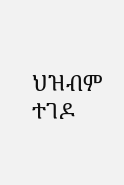ህዝብም ተገዶ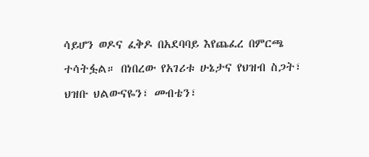ሳይሆን ወዶና ፈቅዶ በአደባባይ እየጨፈረ በምርጫ ተሳትፏል። በነበረው የአገሪቱ ሁኔታና የህዝብ ስጋት፣ ህዝቡ ህልውናዬን፣ መብቴን፣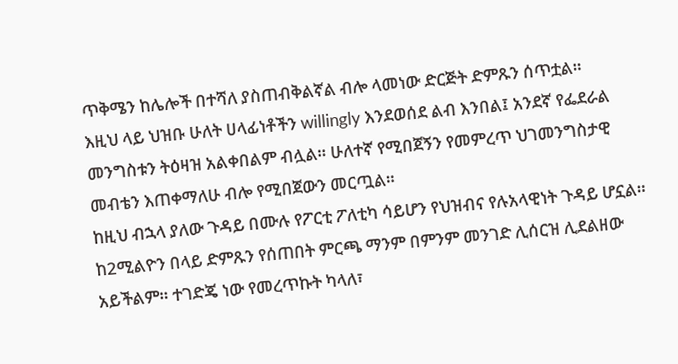ጥቅሜን ከሌሎች በተሻለ ያስጠብቅልኛል ብሎ ላመነው ድርጅት ድምጹን ሰጥቷል።
እዚህ ላይ ህዝቡ ሁለት ሀላፊነቶችን willingly እንደወሰደ ልብ እንበል፤ አንደኛ የፌደራል መንግስቱን ትዕዛዝ አልቀበልም ብሏል። ሁለተኛ የሚበጀኝን የመምረጥ ህገመንግስታዊ መብቴን እጠቀማለሁ ብሎ የሚበጀውን መርጧል።
ከዚህ ብኋላ ያለው ጉዳይ በሙሉ የፖርቲ ፖለቲካ ሳይሆን የህዝብና የሉአላዊነት ጉዳይ ሆኗል።
ከ2ሚልዮን በላይ ድምጹን የሰጠበት ምርጫ ማንም በምንም መንገድ ሊሰርዝ ሊደልዘው አይችልም። ተገድጄ ነው የመረጥኩት ካላለ፣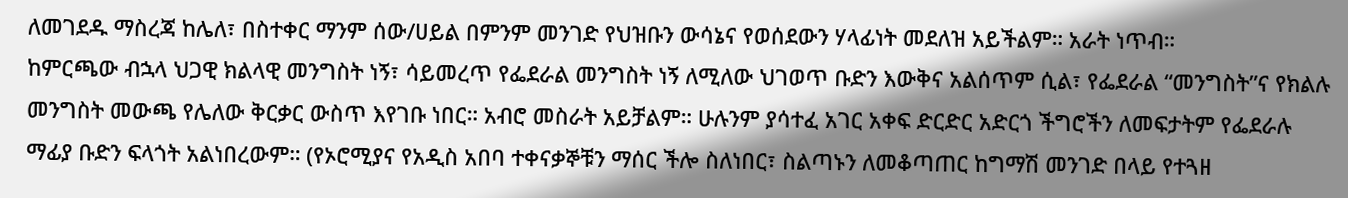ለመገደዱ ማስረጃ ከሌለ፣ በስተቀር ማንም ሰው/ሀይል በምንም መንገድ የህዝቡን ውሳኔና የወሰደውን ሃላፊነት መደለዝ አይችልም። አራት ነጥብ።
ከምርጫው ብኋላ ህጋዊ ክልላዊ መንግስት ነኝ፣ ሳይመረጥ የፌደራል መንግስት ነኝ ለሚለው ህገወጥ ቡድን እውቅና አልሰጥም ሲል፣ የፌደራል “መንግስት”ና የክልሉ መንግስት መውጫ የሌለው ቅርቃር ውስጥ እየገቡ ነበር። አብሮ መስራት አይቻልም። ሁሉንም ያሳተፈ አገር አቀፍ ድርድር አድርጎ ችግሮችን ለመፍታትም የፌደራሉ ማፊያ ቡድን ፍላጎት አልነበረውም። (የኦሮሚያና የአዲስ አበባ ተቀናቃኞቹን ማሰር ችሎ ስለነበር፣ ስልጣኑን ለመቆጣጠር ከግማሽ መንገድ በላይ የተጓዘ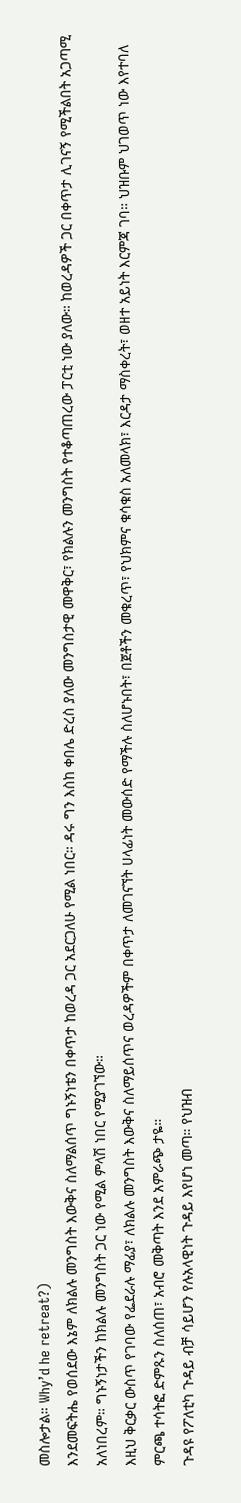መስሎታል። Why’d he retreat?)
እንደመፍትሔ የወሰደው እኔም ለክልሉ መንግስት እውቅና ስለማልሰጥ ግኑኝነቴን በቀጥታ ከወረዳ ጋር አደርጋለሁ የሚል ነበር። ዳሩ ግን እስከ ቀበሌ ድረስ ያለው መንግስታዊ መዋቅር፣ የክልሉን መንግስት የተቆጣጠረው ፓርቲ ነው ያለው። ከወረዳዎች ጋር በቀጥታ ሊገናኝ የሚችልበት አጋጣሚ አለነበረም። ግኑኝነታችን ከክልሉ መንግስት ጋር ነው የሚል ምላሽ ነበር የሚያገኘው።
እዚህ ቅርቃር ውስጥ የገባው የፌደራሉ ማፊያ፣ ለክልሉ መንግስት እውቅና ስለማይሰጥና ወረዳዎችም በቀጥታ ለመገናኘት ሀላፊነት መውሰድ የማችሉ ስለሆኑበት፣ በጀቶችን መቁረጥ፣ የህክምና ቁሳቁስ አለመላክ፣ እርዳታ ማስቀረት፣ ወዘተ አይነት እርምጃ ገባ። ህዝቡም ህገወጥ ነው እየተባለ ምርጫ ተሳትፎ ድምጹን ስለሰጠ፣ አብሮ መቅጣት እንደ አምራጭ ታዬ።
ጉዳዩ የፖለቲካ ጉዳይ ብቻ ሳይሆን የሉአላዊነት ጉዳይ እየሆነ መጣ። የህዝብ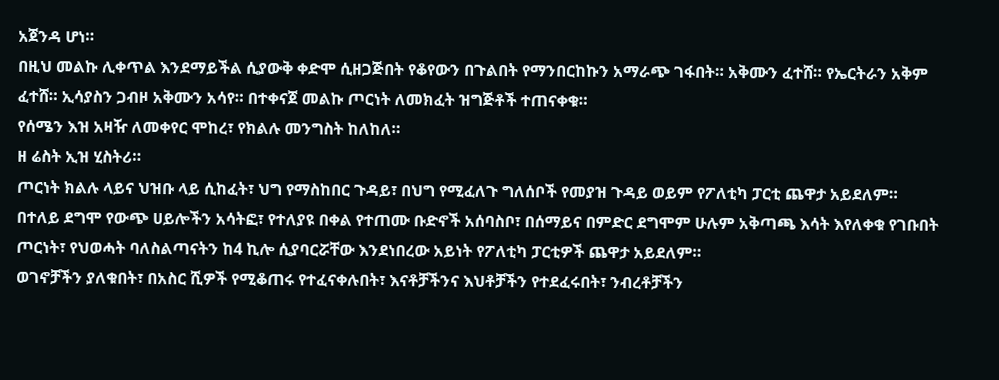አጀንዳ ሆነ።
በዚህ መልኩ ሊቀጥል እንደማይችል ሲያውቅ ቀድሞ ሲዘጋጅበት የቆየውን በጉልበት የማንበርከኩን አማራጭ ገፋበት። አቅሙን ፈተሸ። የኤርትራን አቅም ፈተሸ። ኢሳያስን ጋብዞ አቅሙን አሳየ። በተቀናጀ መልኩ ጦርነት ለመክፈት ዝግጅቶች ተጠናቀቁ።
የሰሜን እዝ አዛዥ ለመቀየር ሞከረ፣ የክልሉ መንግስት ከለከለ።
ዘ ሬስት ኢዝ ሂስትሪ።
ጦርነት ክልሉ ላይና ህዝቡ ላይ ሲከፈት፣ ህግ የማስከበር ጉዳይ፣ በህግ የሚፈለጉ ግለሰቦች የመያዝ ጉዳይ ወይም የፖለቲካ ፓርቲ ጨዋታ አይደለም።
በተለይ ደግሞ የውጭ ሀይሎችን አሳትፎ፣ የተለያዩ በቀል የተጠሙ ቡድኖች አሰባስቦ፣ በሰማይና በምድር ደግሞም ሁሉም አቅጣጫ እሳት እየለቀቁ የገቡበት ጦርነት፣ የህወሓት ባለስልጣናትን ከ4 ኪሎ ሲያባርሯቸው እንደነበረው አይነት የፖለቲካ ፓርቲዎች ጨዋታ አይደለም።
ወገኖቻችን ያለቁበት፣ በአስር ሺዎች የሚቆጠሩ የተፈናቀሉበት፣ እናቶቻችንና እህቶቻችን የተደፈሩበት፣ ንብረቶቻችን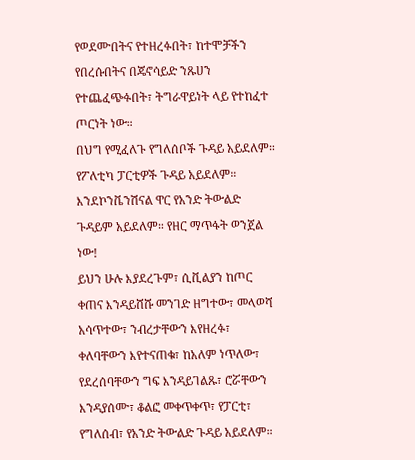የወደሙበትና የተዘረፉበት፣ ከተሞቻችን የበረሱበትና በጄኖሳይድ ንጹሀን የተጨፈጭፉበት፣ ትግራዋይነት ላይ የተከፈተ ጦርነት ነው።
በህግ የሚፈለጉ የግለሰቦች ጉዳይ አይደለም። የፖለቲካ ፓርቲዎች ጉዳይ አይደለም። እንደኮንቬንሽናል ዋር የአንድ ትውልድ ጉዳይም አይደለም። የዘር ማጥፋት ወንጀል ነው!
ይህን ሁሉ እያደረጉም፣ ሲቪልያን ከጦር ቀጠና እንዳይሸሹ መንገድ ዘግተው፣ መላወሻ አሳጥተው፣ ንብረታቸውን እየዘረፉ፣ ቀለባቸውን እየተናጠቁ፣ ከአለም ነጥለው፣ የደረሰባቸውን ግፍ እንዳይገልጹ፣ ሮሯቸውን እንዳያሰሙ፣ ቆልፎ መቀጥቀጥ፣ የፓርቲ፣ የግለሰብ፣ የአንድ ትውልድ ጉዳይ አይደለም።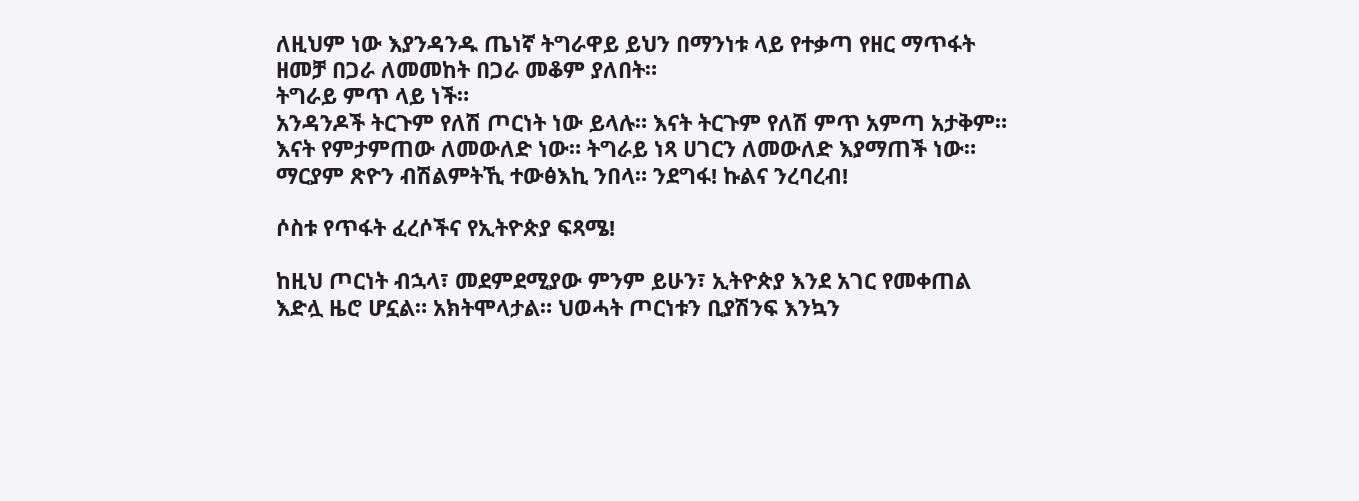ለዚህም ነው እያንዳንዱ ጤነኛ ትግራዋይ ይህን በማንነቱ ላይ የተቃጣ የዘር ማጥፋት ዘመቻ በጋራ ለመመከት በጋራ መቆም ያለበት።
ትግራይ ምጥ ላይ ነች።
አንዳንዶች ትርጉም የለሽ ጦርነት ነው ይላሉ። እናት ትርጉም የለሽ ምጥ አምጣ አታቅም። እናት የምታምጠው ለመውለድ ነው። ትግራይ ነጻ ሀገርን ለመውለድ እያማጠች ነው።
ማርያም ጽዮን ብሽልምትኺ ተውፅእኪ ንበላ። ንደግፋ! ኩልና ንረባረብ!

ሶስቱ የጥፋት ፈረሶችና የኢትዮጵያ ፍጻሜ!

ከዚህ ጦርነት ብኋላ፣ መደምደሚያው ምንም ይሁን፣ ኢትዮጵያ እንደ አገር የመቀጠል እድሏ ዜሮ ሆኗል። አክትሞላታል። ህወሓት ጦርነቱን ቢያሽንፍ እንኳን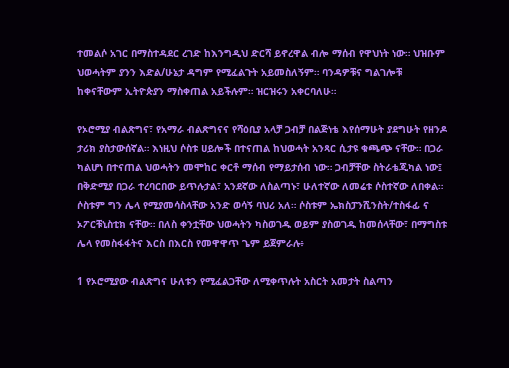ተመልሶ አገር በማስተዳደር ረገድ ከእንግዲህ ድርሻ ይኖረዋል ብሎ ማሰብ የዋህነት ነው። ህዝቡም ህወሓትም ያንን እድል/ሁኔታ ዳግም የሚፈልጉት አይመስለኝም። ባንዳዎቹና ግልገሎቹ ከቀናቸውም ኢትዮጵያን ማስቀጠል አይችሉም። ዝርዝሩን አቀርባለሁ።

የኦሮሚያ ብልጽግና፣ የአማራ ብልጽግናና የሻዕቢያ አላቻ ጋብቻ በልጅነቴ እየሰማሁት ያደግሁት የዘንዶ ታሪክ ያስታውሰኛል። እነዚህ ሶስቱ ሀይሎች በተናጠል ከህወሓት አንጻር ሲታዩ ቁጫጭ ናቸው። በጋራ ካልሆነ በተናጠል ህወሓትን መሞከር ቀርቶ ማሰብ የማይታሰብ ነው። ጋብቻቸው ስትራቴጂካል ነው፤ በቅድሚያ በጋራ ተረባርበው ይጥሉታል፣ አንደኛው ለስልጣኑ፣ ሁለተኛው ለመሬቱ ሶስተኛው ለበቀል። ሶስቱም ግን ሌላ የሚያመሳስላቸው አንድ ወሳኝ ባህሪ አለ። ሶስቱም ኤክስፓንሺንስት/ተስፋፊ ና ኦፖርቹኒስቲክ ናቸው። በለስ ቀንቷቸው ህወሓትን ካስወገዱ ወይም ያስወገዱ ከመሰላቸው፣ በማግስቱ ሌላ የመስፋፋትና እርስ በእርስ የመዋዋጥ ጌም ይጀምራሉ፥

1 የኦሮሚያው ብልጽግና ሁለቱን የሚፈልጋቸው ለሚቀጥሉት አስርት አመታት ስልጣን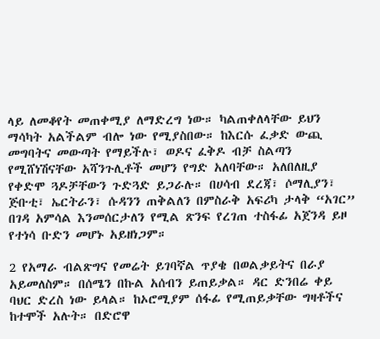ላይ ለመቆየት መጠቀሚያ ለማድረግ ነው። ካልጠቀለላቸው ይህን ማሳካት አልችልም ብሎ ነው የሚያስበው። ከእርሱ ፈቃድ ውጪ መግባትና መውጣት የማይችሉ፣ ወዶና ፈቅዶ ብቻ ስልጣን የሚሸነሽናቸው አሻንጉሊቶች መሆን የግድ አለባቸው። አለበለዚያ የቀድሞ ጓዶቻቸውን ጉድጓድ ይጋራሉ። በሀሳብ ደረጃ፣ ሶማሊያን፣ ጅቡቲ፣ ኤርትራን፣ ሱዳንን ጠቅልለን በምስራቅ አፍሪካ ታላቅ “አገር” በገዳ አምሳል እንመሰርታለን የሚል ጽንፍ የረገጠ ተስፋፊ አጀንዳ ይዞ የተነሳ ቡድን መሆኑ አይዘነጋም።

2 የአማራ ብልጽግና የመሬት ይገባኛል ጥያቄ በወልቃይትና በራያ አይመለስም። በሰሜን በኩል አሰብን ይጠይቃል። ዳር ድንበሬ ቀይ ባህር ድረስ ነው ይላል። ከኦሮሚያም ሰፋፊ የሚጠይቃቸው ግዛቶችና ከተሞች አሉት። በድሮዋ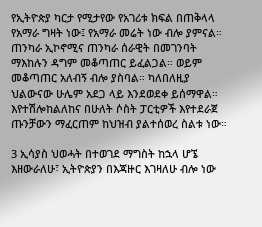የኢትዮጵያ ካርታ የሚታየው የአገሪቱ ክፍል በጠቅላላ የአማራ ግዛት ነው፤ የአማራ መሬት ነው ብሎ ያምናል። ጠንካራ ኢኮኖሚና ጠንካራ ሰራዊት በመገንባት ማእከሉን ዳግም መቆጣጠር ይፈልጋል። ወይም መቆጣጠር አለብኝ ብሎ ያስባል። ካለበለዚያ ህልውናው ሁሌም አደጋ ላይ እንደወደቀ ይሰማዋል። እየተሽሎከልለከና በሁለት ሶስት ፓርቲዎች እየተደራጀ ጡንቻውን ማፈርጠም ከህዝብ ያልተሰወረ ስልቱ ነው።

3 ኢሳያስ ህወሓት በተወገደ ማግስት ከኋላ ሆኜ እዘውራለሁ፣ ኢትዮጵያን በእጃዙር እገዛለሁ ብሎ ነው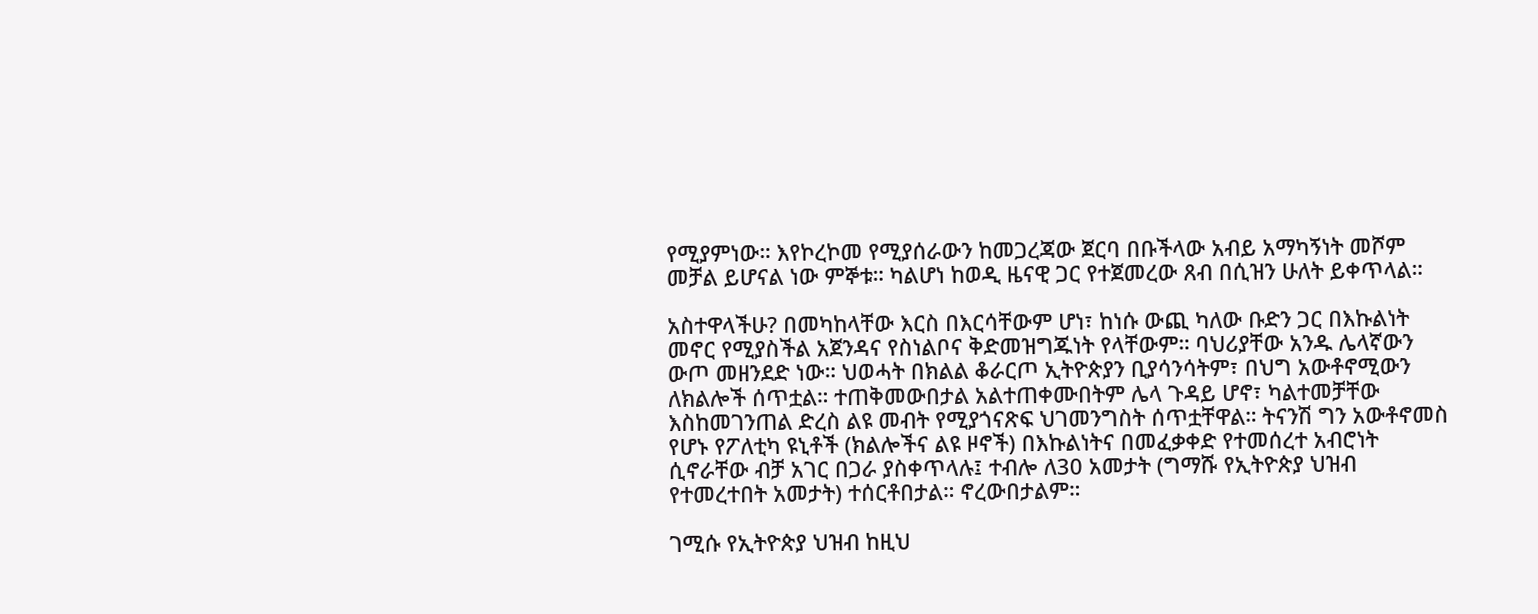የሚያምነው። እየኮረኮመ የሚያሰራውን ከመጋረጃው ጀርባ በቡችላው አብይ አማካኝነት መሾም መቻል ይሆናል ነው ምኞቱ። ካልሆነ ከወዲ ዜናዊ ጋር የተጀመረው ጸብ በሲዝን ሁለት ይቀጥላል።

አስተዋላችሁ? በመካከላቸው እርስ በእርሳቸውም ሆነ፣ ከነሱ ውጪ ካለው ቡድን ጋር በእኩልነት መኖር የሚያስችል አጀንዳና የስነልቦና ቅድመዝግጁነት የላቸውም። ባህሪያቸው አንዱ ሌላኛውን ውጦ መዘንደድ ነው። ህወሓት በክልል ቆራርጦ ኢትዮጵያን ቢያሳንሳትም፣ በህግ አውቶኖሚውን ለክልሎች ሰጥቷል። ተጠቅመውበታል አልተጠቀሙበትም ሌላ ጉዳይ ሆኖ፣ ካልተመቻቸው እስከመገንጠል ድረስ ልዩ መብት የሚያጎናጽፍ ህገመንግስት ሰጥቷቸዋል። ትናንሽ ግን አውቶኖመስ የሆኑ የፖለቲካ ዩኒቶች (ክልሎችና ልዩ ዞኖች) በእኩልነትና በመፈቃቀድ የተመሰረተ አብሮነት ሲኖራቸው ብቻ አገር በጋራ ያስቀጥላሉ፤ ተብሎ ለ30 አመታት (ግማሹ የኢትዮጵያ ህዝብ የተመረተበት አመታት) ተሰርቶበታል። ኖረውበታልም።

ገሚሱ የኢትዮጵያ ህዝብ ከዚህ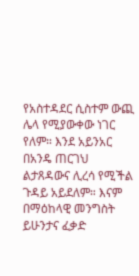የአስተዳደር ሲስተም ውጪ ሌላ የሚያውቀው ነገር የለም። እንደ አይንአር በአንዴ ጠርገህ ልታጸዳውና ሊረሳ የሚችል ጉዳይ አይደለም። እናም በማዕከላዊ መንግስት ይሁንታና ፈቃድ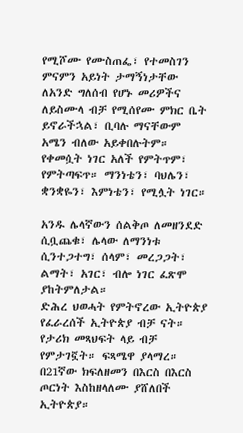የሚሾሙ የሙስጠፌ፣ የተመስገን ምናምን አይነት ታማኝነታቸው ለአንድ ግለሰብ የሆኑ መሪዎችና ለይስሙላ ብቻ የሚሰየሙ ምክር ቤት ይኖራችኋል፣ ቢባሉ ማናቸውም አሜን ብለው አይቀበሉትም። የቀመሷት ነገር አለች የምትጥም፣ የምትጣፍጥ። ማንነቴን፣ ባህሌን፣ ቋንቋዬን፣ እምነቴን፣ የሚሏት ነገር።

አንዱ ሌላኛውን ሰልቅጦ ለመዘንደድ ሲቧጨቁ፣ ሌላው ለማንነቱ ሲንተጋተግ፣ ሰላም፣ መረጋጋት፣ ልማት፣ አገር፣ ብሎ ነገር ፈጽሞ ያከትምለታል።
ድሕረ ህወሓት የምትኖረው ኢትዮጵያ የፈራረሰች ኢትዮጵያ ብቻ ናት። የታሪክ መጻህፍት ላይ ብቻ የምታገኟት። ፍጻሜዋ ያላማረ። በ21ኛው ክፍለዘመን በእርስ በእርስ ጦርነት እስከዘላለሙ ያሸለበች ኢትዮጵያ።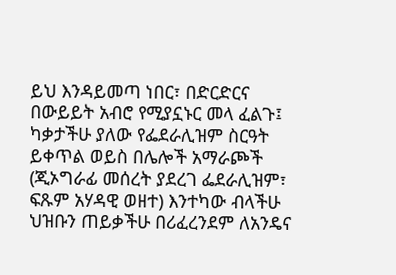ይህ እንዳይመጣ ነበር፣ በድርድርና በውይይት አብሮ የሚያኗኑር መላ ፈልጉ፤ ካቃታችሁ ያለው የፌደራሊዝም ስርዓት ይቀጥል ወይስ በሌሎች አማራጮች (ጂኦግራፊ መሰረት ያደረገ ፌደራሊዝም፣ ፍጹም አሃዳዊ ወዘተ) እንተካው ብላችሁ ህዝቡን ጠይቃችሁ በሪፈረንደም ለአንዴና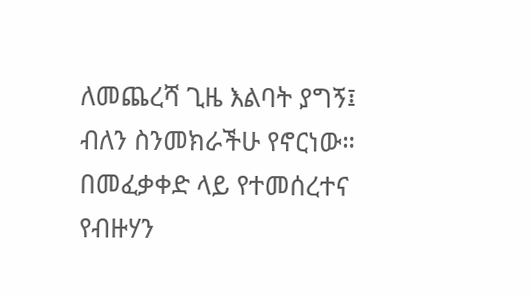ለመጨረሻ ጊዜ እልባት ያግኝ፤ ብለን ስንመክራችሁ የኖርነው። በመፈቃቀድ ላይ የተመሰረተና የብዙሃን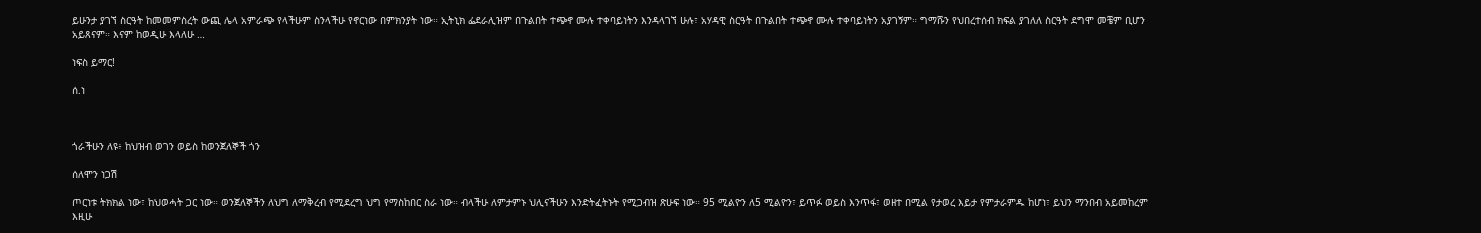ይሁንታ ያገኘ ስርዓት ከመመምስረት ውጪ ሌላ አምራጭ የላችሁም ስንላችሁ የኖርነው በምክንያት ነው። ኢትኒክ ፌደራሊዝም በጉልበት ተጭኖ ሙሉ ተቀባይነትን እንዳላገኘ ሁሉ፣ አሃዳዊ ስርዓት በጉልበት ተጭኖ ሙሉ ተቀባይነትን አያገኝም። ግማሹን የህበረተሰብ ክፍል ያገለለ ስርዓት ደግሞ መቼም ቢሆን አይጸናም። እናም ከወዲሁ እላለሁ …

ነፍስ ይማር!

ሰ.ነ



ጎራችሁን ለዩ፥ ከህዝብ ወገን ወይስ ከወንጀለኞች ጎን

ሰለሞን ነጋሽ

ጦርነቱ ትክክል ነው፣ ከህወሓት ጋር ነው። ወንጀለኞችን ለህግ ለማቅረብ የሚደረግ ህግ የማስከበር ስራ ነው። ብላችሁ ለምታምኑ ህሊናችሁን እንድትፈትኑት የሚጋብዝ ጽሁፍ ነው። 95 ሚልዮን ለ5 ሚልዮን፣ ይጥፉ ወይስ እንጥፋ፣ ወዘተ በሚል የታወረ እይታ የምታራምዱ ከሆነ፣ ይህን ማንበብ አይመከረም እዚሁ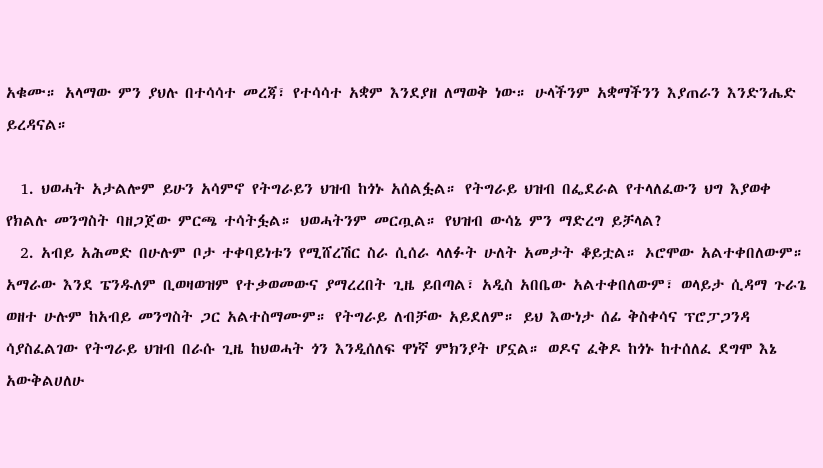አቁሙ። አላማው ምን ያህሉ በተሳሳተ መረጃ፣ የተሳሳተ አቋም እንደያዘ ለማወቅ ነው። ሁላችንም አቋማችንን እያጠራን እንድንሔድ ይረዳናል።

  1. ህወሓት አታልሎም ይሁን አሳምኖ የትግራይን ህዝብ ከጎኑ አሰልፏል። የትግራይ ህዝብ በፌደራል የተላለፈውን ህግ እያወቀ የክልሉ መንግስት ባዘጋጀው ምርጫ ተሳትፏል። ህወሓትንም መርጧል። የህዝብ ውሳኔ ምን ማድረግ ይቻላል?
  2. አብይ አሕመድ በሁሉም ቦታ ተቀባይነቱን የሚሸረሽር ስራ ሲሰራ ላለፉት ሁለት አመታት ቆይቷል። ኦሮሞው አልተቀበለውም። አማራው እንደ ፔንዱለም ቢወዛወዝም የተቃወመውና ያማረረበት ጊዜ ይበጣል፣ አዲስ አበቤው አልተቀበለውም፣ ወላይታ ሲዳማ ጉራጌ ወዘተ ሁሉም ከአብይ መንግስት ጋር አልተስማሙም። የትግራይ ለብቻው አይደለም። ይህ እውነታ ሰፊ ቅስቀሳና ፕሮፓጋንዳ ሳያስፈልገው የትግራይ ህዝብ በራሱ ጊዜ ከህወሓት ጎን እንዲሰለፍ ዋነኛ ምክንያት ሆኗል። ወዶና ፈቅዶ ከጎኑ ከተሰለፈ ደግሞ እኔ አውቅልሀለሁ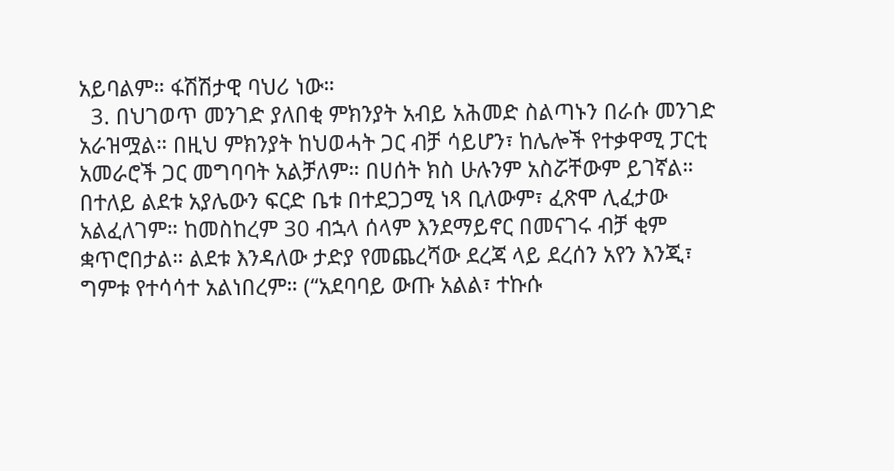አይባልም። ፋሽሽታዊ ባህሪ ነው።
  3. በህገወጥ መንገድ ያለበቂ ምክንያት አብይ አሕመድ ስልጣኑን በራሱ መንገድ አራዝሟል። በዚህ ምክንያት ከህወሓት ጋር ብቻ ሳይሆን፣ ከሌሎች የተቃዋሚ ፓርቲ አመራሮች ጋር መግባባት አልቻለም። በሀሰት ክስ ሁሉንም አስሯቸውም ይገኛል። በተለይ ልደቱ አያሌውን ፍርድ ቤቱ በተደጋጋሚ ነጻ ቢለውም፣ ፈጽሞ ሊፈታው አልፈለገም። ከመስከረም 30 ብኋላ ሰላም እንደማይኖር በመናገሩ ብቻ ቂም ቋጥሮበታል። ልደቱ እንዳለው ታድያ የመጨረሻው ደረጃ ላይ ደረሰን አየን እንጂ፣ ግምቱ የተሳሳተ አልነበረም። (“አደባባይ ውጡ አልል፣ ተኩሱ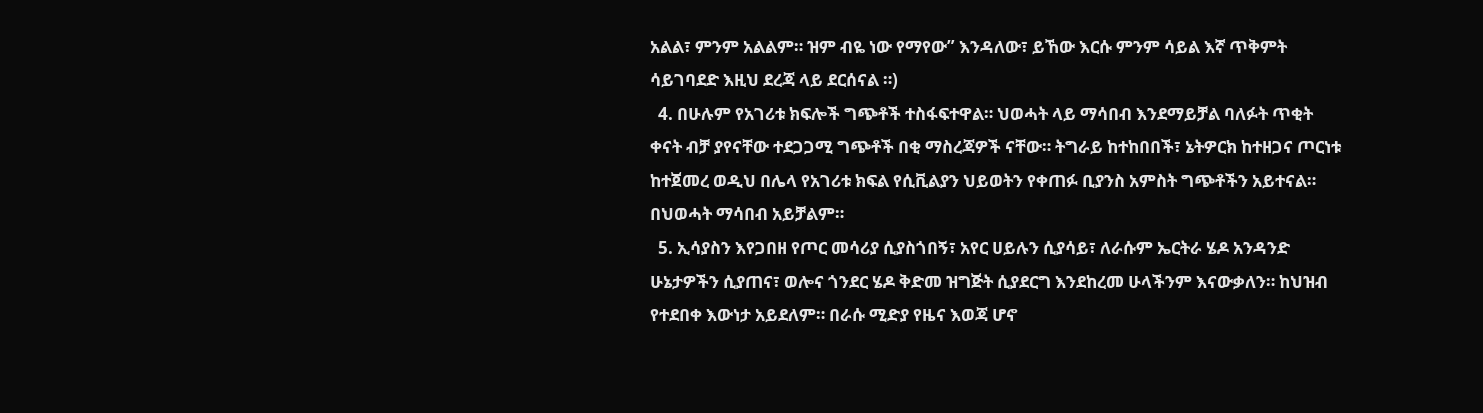አልል፣ ምንም አልልም። ዝም ብዬ ነው የማየው” እንዳለው፣ ይኸው እርሱ ምንም ሳይል እኛ ጥቅምት ሳይገባደድ እዚህ ደረጃ ላይ ደርሰናል ።)
  4. በሁሉም የአገሪቱ ክፍሎች ግጭቶች ተስፋፍተዋል። ህወሓት ላይ ማሳበብ እንደማይቻል ባለፉት ጥቂት ቀናት ብቻ ያየናቸው ተደጋጋሚ ግጭቶች በቂ ማስረጃዎች ናቸው። ትግራይ ከተከበበች፣ ኔትዎርክ ከተዘጋና ጦርነቱ ከተጀመረ ወዲህ በሌላ የአገሪቱ ክፍል የሲቪልያን ህይወትን የቀጠፉ ቢያንስ አምስት ግጭቶችን አይተናል። በህወሓት ማሳበብ አይቻልም።
  5. ኢሳያስን እየጋበዘ የጦር መሳሪያ ሲያስጎበኝ፣ አየር ሀይሉን ሲያሳይ፣ ለራሱም ኤርትራ ሄዶ አንዳንድ ሁኔታዎችን ሲያጠና፣ ወሎና ጎንደር ሄዶ ቅድመ ዝግጅት ሲያደርግ እንደከረመ ሁላችንም እናውቃለን። ከህዝብ የተደበቀ እውነታ አይደለም። በራሱ ሚድያ የዜና እወጃ ሆኖ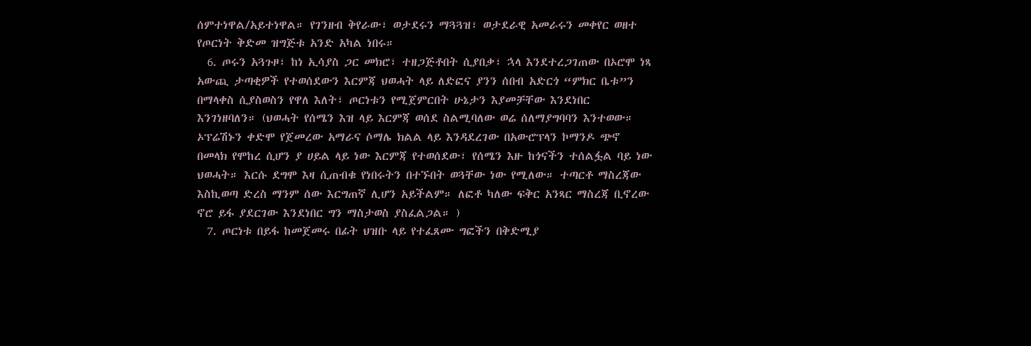ሰምተነዋል/አይተነዋል። የገንዘብ ቅየራው፣ ወታደሩን ማጓጓዝ፣ ወታደራዊ አመራሩን መቀየር ወዘተ የጦርነት ቅድመ ዝግጅቱ አንድ አካል ነበሩ።
  6. ጦሩን አጓጉዞ፣ ከነ ኢሳያስ ጋር መክሮ፣ ተዘጋጅቶበት ሲያበቃ፣ ኋላ እንደተረጋገጠው በኦሮሞ ነጻ አውጪ ታጣቂዎች የተወሰደውን እርምጃ ህወሓት ላይ ለድፎና ያንን ሰበብ አድርጎ “ምክር ቤቱ”ን በማላቀስ ሲያስወስን የዋለ እለት፣ ጦርነቱን የሚጀምርበት ሁኔታን እያመቻቸው እንደነበር እንገነዘባለን። (ህወሓት የሰሜን እዝ ላይ እርምጃ ወሰደ ስልሚባለው ወሬ ሰለማያግባባን እንተወው። ኦፕሬሽኑን ቀድሞ የጀመረው አማራና ሶማሌ ክልል ላይ እንዳደረገው በአውሮፕላን ኮማንዶ ጭኖ በመላክ የሞከረ ሲሆን ያ ሀይል ላይ ነው እርምጃ የተወሰደው፣ የሰሜን እዙ ከጎናችን ተሰልፏል ባይ ነው ህወሓት። እርሱ ደግሞ እዛ ሲጠብቁ የነበሩትን በተኙበት ወጓቸው ነው የሚለው። ተጣርቶ ማስረጃው እስኪወጣ ድረስ ማንም ሰው እርግጠኛ ሊሆን አይችልም። ለፎቶ ካለው ፍቅር አንጻር ማስረጃ ቢኖረው ኖሮ ይፋ ያደርገው እንደነበር ግን ማስታወስ ያስፈልጋል። )
  7. ጦርነቱ በይፋ ከመጀመሩ በፊት ህዝቡ ላይ የተፈጸሙ ግፎችን በቅድሚያ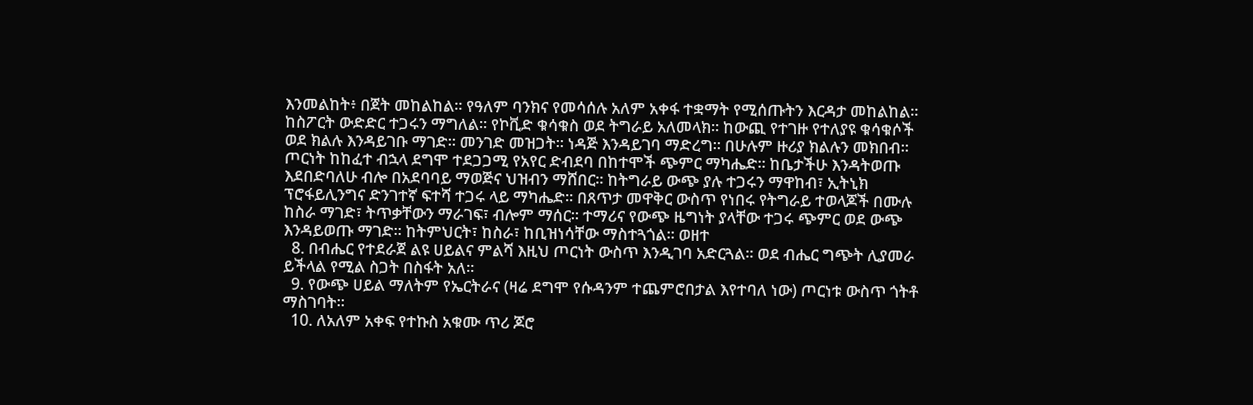እንመልከት፥ በጀት መከልከል። የዓለም ባንክና የመሳሰሉ አለም አቀፋ ተቋማት የሚሰጡትን እርዳታ መከልከል። ከስፖርት ውድድር ተጋሩን ማግለል። የኮቪድ ቁሳቁስ ወደ ትግራይ አለመላክ። ከውጪ የተገዙ የተለያዩ ቁሳቁሶች ወደ ክልሉ እንዳይገቡ ማገድ። መንገድ መዝጋት። ነዳጅ እንዳይገባ ማድረግ። በሁሉም ዙሪያ ክልሉን መክበብ። ጦርነት ከከፈተ ብኋላ ደግሞ ተደጋጋሚ የአየር ድብደባ በከተሞች ጭምር ማካሔድ። ከቤታችሁ እንዳትወጡ እደበድባለሁ ብሎ በአደባባይ ማወጅና ህዝብን ማሸበር። ከትግራይ ውጭ ያሉ ተጋሩን ማዋከብ፣ ኢትኒክ ፕሮፋይሊንግና ድንገተኛ ፍተሻ ተጋሩ ላይ ማካሔድ። በጸጥታ መዋቅር ውስጥ የነበሩ የትግራይ ተወላጆች በሙሉ ከስራ ማገድ፣ ትጥቃቸውን ማራገፍ፣ ብሎም ማሰር። ተማሪና የውጭ ዜግነት ያላቸው ተጋሩ ጭምር ወደ ውጭ እንዳይወጡ ማገድ። ከትምህርት፣ ከስራ፣ ከቢዝነሳቸው ማስተጓጎል። ወዘተ
  8. በብሔር የተደራጀ ልዩ ሀይልና ምልሻ እዚህ ጦርነት ውስጥ እንዲገባ አድርጓል። ወደ ብሔር ግጭት ሊያመራ ይችላል የሚል ስጋት በስፋት አለ።
  9. የውጭ ሀይል ማለትም የኤርትራና (ዛሬ ደግሞ የሱዳንም ተጨምሮበታል እየተባለ ነው) ጦርነቱ ውስጥ ጎትቶ ማስገባት።
  10. ለአለም አቀፍ የተኩስ አቁሙ ጥሪ ጆሮ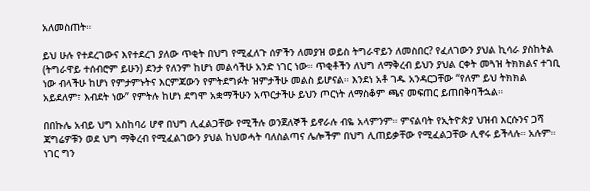አለመስጠት።

ይህ ሁሉ የተደረገውና እየተደረገ ያለው ጥቂት በህግ የሚፈለጉ ሰዎችን ለመያዝ ወይስ ትግራዋይን ለመስበር? የፈለገውን ያህል ኪሳራ ያስከትል (ትግራዋይ ተሰብሮም ይሁን) ደንታ የለንም ከሆነ መልሳችሁ አንድ ነገር ነው። ጥቂቶችን ለህግ ለማቅረብ ይህን ያህል ርቀት መጓዝ ትክክልና ተገቢ ነው ብላችሁ ከሆነ የምታምኑትና እርምጃውን የምትደግፉት ዝምታችሁ መልስ ይሆናል። እንደነ አቶ ገዱ አንዳርጋቸው “የለም ይህ ትክክል አይደለም፣ እብደት ነው” የምትሉ ከሆነ ደግሞ አቋማችሁን አጥርታችሁ ይህን ጦርነት ለማስቆም ጫና መፍጠር ይጠበቅባችኋል።

በበኩሌ አብይ ህግ አስከባሪ ሆኖ በህግ ሊፈልጋቸው የሚችሉ ወንጀለኞች ይኖራሉ ብዬ አላምንም። ምናልባት የኢትዮጵያ ህዝብ እርሱንና ጋሻ ጃግሬዎቹን ወደ ህግ ማቅረብ የሚፈልገውን ያህል ከህወሓት ባለስልጣና ሌሎችም በህግ ሊጠይቃቸው የሚፈልጋቸው ሊኖሩ ይችላሉ። አሉም። ነገር ግን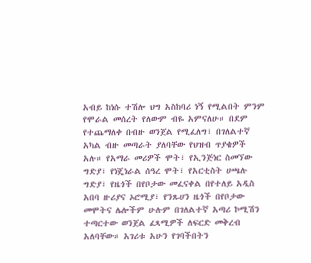አብይ ከነሱ ተሽሎ ህግ አስከባሪ ነኝ የሚልበት ምንም የሞራል መሰረት የለውም ብዬ አምናለሁ። በደም የተጨማለቀ በብዙ ወንጀል የሚፈለግ፣ በገለልተኛ አካል ብዙ መጣራት ያለባቸው የህዝብ ጥያቄዎች አሉ። የአማራ መሪዎች ሞት፣ የኢንጅነር ስመኘው ግድያ፣ የነጄነራል ሰዓረ ሞት፣ የአርቲስት ሀጫሉ ግድያ፣ የዜጎች በየቦታው መፈናቀል በየተለይ አዲስ አበባ ዙሪያና ኦሮሚያ፣ የንጹሀን ዜጎች በየቦታው መሞትና ሌሎችም ሁሉም በገለልተኛ አጣሪ ኮሚሽን ተጣርተው ወንጀል ፈጻሚዎች ለፍርድ መቅረብ አለባቸው። አገሪቱ አሁን የገባችበትን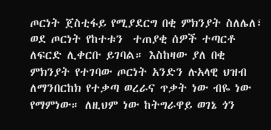ጦርነት ጀስቲፋይ የሚያደርግ በቂ ምክንያት ስለሌለ፣ ወደ ጦርነት የከተቱን  ተጠያቂ ሰዎች ተጣርቶ ለፍርድ ሊቀርቡ ይገባል። እስከዛው ያለ በቂ ምክንያት የተገባው ጦርነት አንድን ሉአላዊ ህዝብ ለማንበርከክ የተቃጣ ወረራና ጥቃት ነው ብዬ ነው የማምነው። ለዚህም ነው ከትግራዋይ ወገኔ ጎን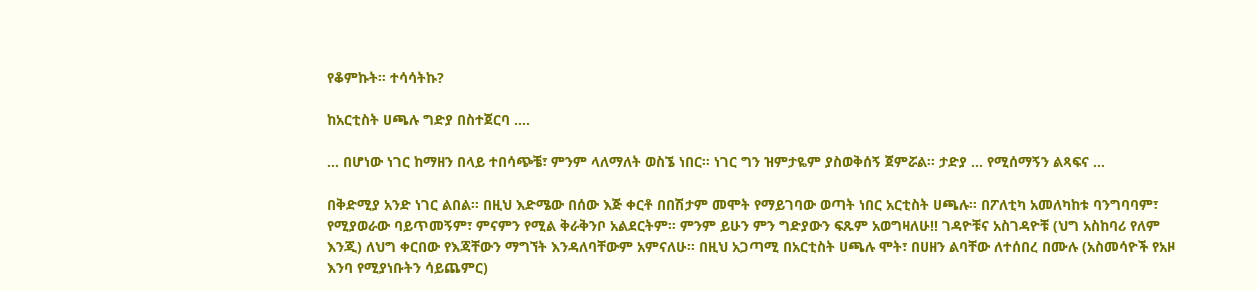የቆምኩት። ተሳሳትኩ?

ከአርቲስት ሀጫሉ ግድያ በስተጀርባ ….

… በሆነው ነገር ከማዘን በላይ ተበሳጭቼ፣ ምንም ላለማለት ወስኜ ነበር። ነገር ግን ዝምታዬም ያስወቅሰኝ ጀምሯል። ታድያ … የሚሰማኝን ልጻፍና …

በቅድሚያ አንድ ነገር ልበል። በዚህ እድሜው በሰው እጅ ቀርቶ በበሽታም መሞት የማይገባው ወጣት ነበር አርቲስት ሀጫሉ። በፖለቲካ አመለካከቱ ባንግባባም፣ የሚያወራው ባይጥመኝም፣ ምናምን የሚል ቅራቅንቦ አልደርትም። ምንም ይሁን ምን ግድያውን ፍጹም አወግዛለሁ!! ገዳዮቹና አስገዳዮቹ (ህግ አስከባሪ የለም እንጂ) ለህግ ቀርበው የእጃቸውን ማግኘት እንዳለባቸውም አምናለሁ። በዚህ አጋጣሚ በአርቲስት ሀጫሉ ሞት፣ በሀዘን ልባቸው ለተሰበረ በሙሉ (አስመሳዮች የአዞ እንባ የሚያነቡትን ሳይጨምር)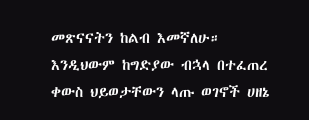መጽናናትን ከልብ እመኛለሁ። እንዲህውም ከግድያው ብኋላ በተፈጠረ ቀውስ ህይወታቸውን ላጡ ወገኖች ሀዘኔ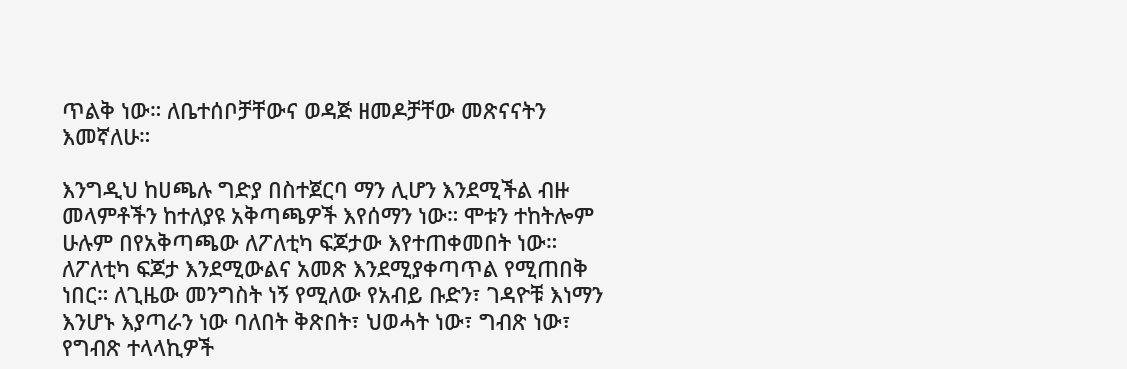ጥልቅ ነው። ለቤተሰቦቻቸውና ወዳጅ ዘመዶቻቸው መጽናናትን እመኛለሁ።

እንግዲህ ከሀጫሉ ግድያ በስተጀርባ ማን ሊሆን እንደሚችል ብዙ መላምቶችን ከተለያዩ አቅጣጫዎች እየሰማን ነው። ሞቱን ተከትሎም ሁሉም በየአቅጣጫው ለፖለቲካ ፍጆታው እየተጠቀመበት ነው። ለፖለቲካ ፍጆታ እንደሚውልና አመጽ እንደሚያቀጣጥል የሚጠበቅ ነበር። ለጊዜው መንግስት ነኝ የሚለው የአብይ ቡድን፣ ገዳዮቹ እነማን እንሆኑ እያጣራን ነው ባለበት ቅጽበት፣ ህወሓት ነው፣ ግብጽ ነው፣ የግብጽ ተላላኪዎች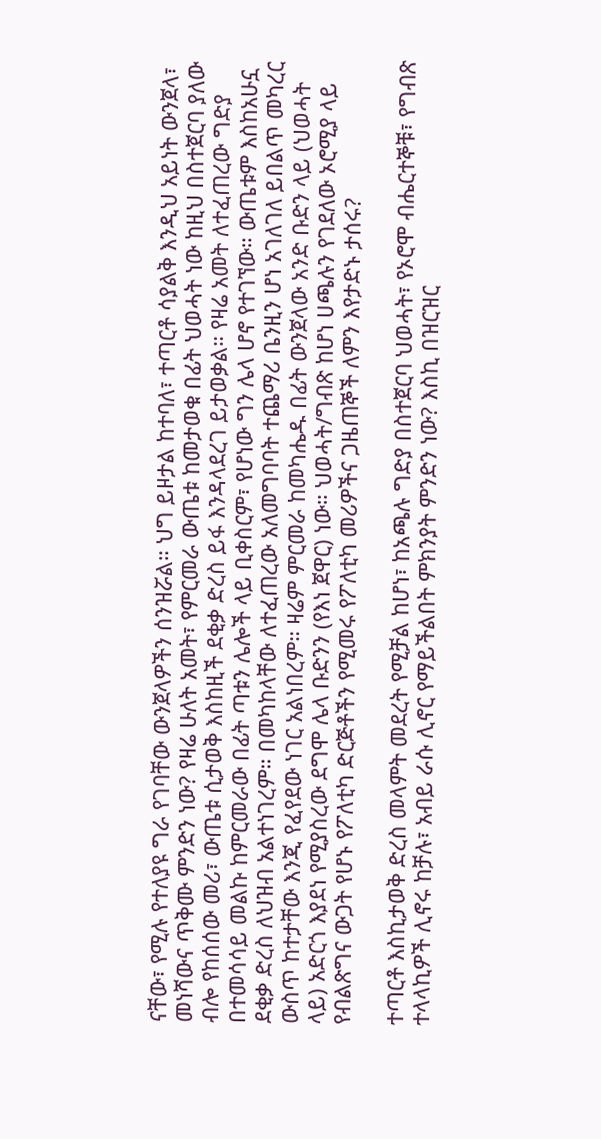ናቸው፣ የሚሉ የተለያዩ ግራ የገባቸው ውንጀላዎችን ሰንዝሯል። ህግ ይዞታል ከተባለ፣ ተጣርቶ ሳያልቅ እንዲህ አይነት ውንጀላ፣ መነሻውና ጥቅሙ ምንድን ነው? የዛሬ ሁለት አመት፣ የምርመራ ውጤቱ ከመታወቁ በፊት ህወሓት ነው ከዚህ በስተጀርባ ያለው ብሎ የከሰሰው መሪ፣ ውጤቱ ሲታወቅ እስከዚች ደቂቃ ድረስ ይፋ እንዳላደረገ ይታወቃል። የዛሬ አመት ለተፈጠረው ግድያ በተመሳሳይ መልኩ ከምርመራው በፊት ጣቱን ሌሎች ላይ ቢቀስርም፣ የሆነው ግን ሌላ ሆኖ የተገኘው። ውጤቱም እስከአሁኗ ደቂቃ ድረስ ለህዝብ አልተነገረም። በመካከላቸው ለተፈጠረው አለመግባባት ተጨማሪ ቤንዚን ሆነ አገለገለ ይበልጥ መካረር ውስጥ ከተታቸው እንጂ የፈየደው ነገር አልነበረም። ዛሬም ምርመራ ከመካሔዱ በፊት ውንጀላው አንድ ቡድን ላይ (ህወሓት ላይ) አድርጎ እያደነ የሚያስረው ደግሞ ሌላ ቡድንን (የእነ ጀዋር) ነው። ህወሓት/ግብጽ ከሆነ ሀጫሉን የገደለው ኦሮሚያ ላይ የብልጽግና ውጋት የሆኑ የፖለቲካ ድርጅቶችን የሚመሩ የፖለቲካ መሪዎችና ጋዜጠኞች ለምን እየታድኑ ታሰሩ?

ተጣርቶ እስኪታወቅ ድረስ መላምት መደረት የሚቻል ከሆነ፣ ከአጫሉ ግድያ በስተጀርባ ህወሓት፣ የኦሮሞ ብሔርተኞቹ፣ የግብጽ ተላላኪዎች ሊኖሩ ከቻሉ፣ አብይ ራሱ ሊኖር የማይችልበት ምክንያት ምንድን ነው? እስኪ በዝርዝር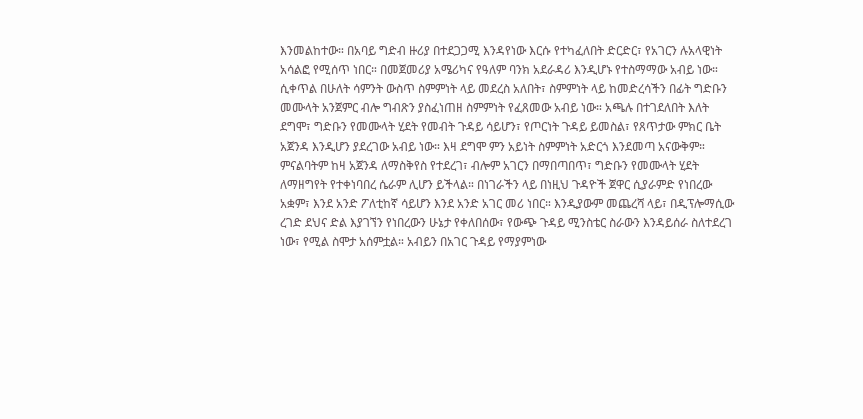እንመልከተው። በአባይ ግድብ ዙሪያ በተደጋጋሚ እንዳየነው እርሱ የተካፈለበት ድርድር፣ የአገርን ሉአላዊነት አሳልፎ የሚሰጥ ነበር። በመጀመሪያ አሜሪካና የዓለም ባንክ አደራዳሪ እንዲሆኑ የተስማማው አብይ ነው። ሲቀጥል በሁለት ሳምንት ውስጥ ስምምነት ላይ መደረስ አለበት፣ ስምምነት ላይ ከመድረሳችን በፊት ግድቡን መሙላት አንጀምር ብሎ ግብጽን ያስፈነጠዘ ስምምነት የፈጸመው አብይ ነው። አጫሉ በተገደለበት እለት ደግሞ፣ ግድቡን የመሙላት ሂደት የመብት ጉዳይ ሳይሆን፣ የጦርነት ጉዳይ ይመስል፣ የጸጥታው ምክር ቤት አጀንዳ እንዲሆን ያደረገው አብይ ነው። እዛ ደግሞ ምን አይነት ስምምነት አድርጎ እንደመጣ አናውቅም። ምናልባትም ከዛ አጀንዳ ለማስቅየስ የተደረገ፣ ብሎም አገርን በማበጣበጥ፣ ግድቡን የመሙላት ሂደት ለማዘግየት የተቀነባበረ ሴራም ሊሆን ይችላል። በነገራችን ላይ በነዚህ ጉዳዮች ጀዋር ሲያራምድ የነበረው አቋም፣ እንደ አንድ ፖለቲከኛ ሳይሆን እንደ አንድ አገር መሪ ነበር። እንዲያውም መጨረሻ ላይ፣ በዲፕሎማሲው ረገድ ደህና ድል እያገኘን የነበረውን ሁኔታ የቀለበሰው፣ የውጭ ጉዳይ ሚንስቴር ስራውን እንዳይሰራ ስለተደረገ ነው፣ የሚል ስሞታ አሰምቷል። አብይን በአገር ጉዳይ የማያምነው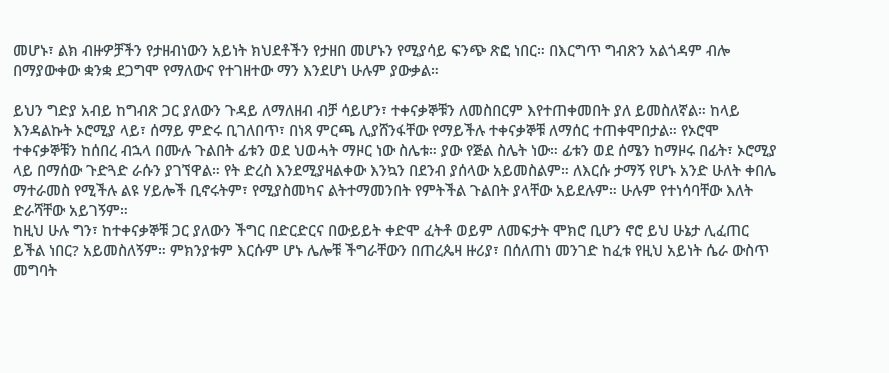መሆኑ፣ ልክ ብዙዎቻችን የታዘብነውን አይነት ክህደቶችን የታዘበ መሆኑን የሚያሳይ ፍንጭ ጽፎ ነበር። በእርግጥ ግብጽን አልጎዳም ብሎ በማያውቀው ቋንቋ ደጋግሞ የማለውና የተገዘተው ማን እንደሆነ ሁሉም ያውቃል።

ይህን ግድያ አብይ ከግብጽ ጋር ያለውን ጉዳይ ለማለዘብ ብቻ ሳይሆን፣ ተቀናቃኞቹን ለመስበርም እየተጠቀመበት ያለ ይመስለኛል። ከላይ እንዳልኩት ኦሮሚያ ላይ፣ ሰማይ ምድሩ ቢገለበጥ፣ በነጻ ምርጫ ሊያሸንፋቸው የማይችሉ ተቀናቃኞቹ ለማሰር ተጠቀሞበታል። የኦሮሞ ተቀናቃኞቹን ከሰበረ ብኋላ በሙሉ ጉልበት ፊቱን ወደ ህወሓት ማዞር ነው ስሌቱ። ያው የጅል ስሌት ነው። ፊቱን ወደ ሰሜን ከማዞሩ በፊት፣ ኦሮሚያ ላይ በማሰው ጉድጓድ ራሱን ያገኘዋል። የት ድረስ እንደሚያዛልቀው እንኳን በደንብ ያሰላው አይመስልም። ለእርሱ ታማኝ የሆኑ አንድ ሁለት ቀበሌ ማተራመስ የሚችሉ ልዩ ሃይሎች ቢኖሩትም፣ የሚያስመካና ልትተማመንበት የምትችል ጉልበት ያላቸው አይደሉም። ሁሉም የተነሳባቸው እለት ድራሻቸው አይገኝም።
ከዚህ ሁሉ ግን፣ ከተቀናቃኞቹ ጋር ያለውን ችግር በድርድርና በውይይት ቀድሞ ፈትቶ ወይም ለመፍታት ሞክሮ ቢሆን ኖሮ ይህ ሁኔታ ሊፈጠር ይችል ነበር? አይመስለኝም። ምክንያቱም እርሱም ሆኑ ሌሎቹ ችግራቸውን በጠረጴዛ ዙሪያ፣ በሰለጠነ መንገድ ከፈቱ የዚህ አይነት ሴራ ውስጥ መግባት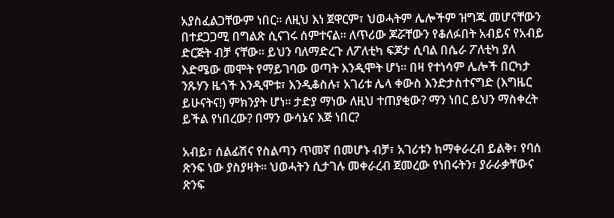አያስፈልጋቸውም ነበር። ለዚህ እነ ጀዋርም፣ ህወሓትም ሌሎችም ዝግጁ መሆናቸውን በተደጋጋሚ በግልጽ ሲናገሩ ሰምተናል። ለጥሪው ጆሯቸውን የቆለፉበት አብይና የአብይ ድርጅት ብቻ ናቸው። ይህን ባለማድረጉ ለፖለቲካ ፍጆታ ሲባል በሴራ ፖለቲካ ያለ እድሜው መሞት የማይገባው ወጣት እንዲሞት ሆነ። በዛ የተነሳም ሌሎች በርካታ ንጹሃን ዜጎች እንዲሞቱ፣ እንዲቆስሉ፣ አገሪቱ ሌላ ቀውስ እንድታስተናግድ (እግዜር ይሁናትና!) ምክንያት ሆነ። ታድያ ማነው ለዚህ ተጠያቂው? ማን ነበር ይህን ማስቀረት ይችል የነበረው? በማን ውሳኔና እጅ ነበር?

አብይ፣ ሰልፊሽና የስልጣን ጥመኛ በመሆኑ ብቻ፣ አገሪቱን ከማቀራረብ ይልቅ፣ የባሰ ጽንፍ ነው ያስያዛት። ህወሓትን ሲታገሉ መቀራረብ ጀመረው የነበሩትን፣ ያራራቃቸውና ጽንፍ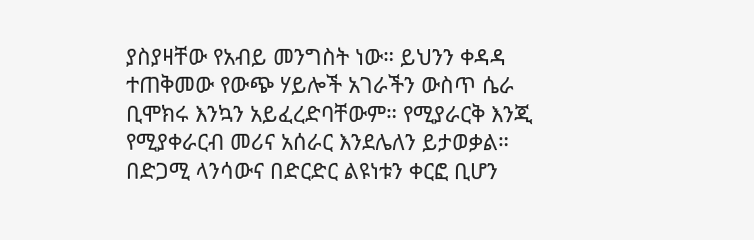ያስያዛቸው የአብይ መንግስት ነው። ይህንን ቀዳዳ ተጠቅመው የውጭ ሃይሎች አገራችን ውስጥ ሴራ ቢሞክሩ እንኳን አይፈረድባቸውም። የሚያራርቅ እንጂ የሚያቀራርብ መሪና አሰራር እንደሌለን ይታወቃል። በድጋሚ ላንሳውና በድርድር ልዩነቱን ቀርፎ ቢሆን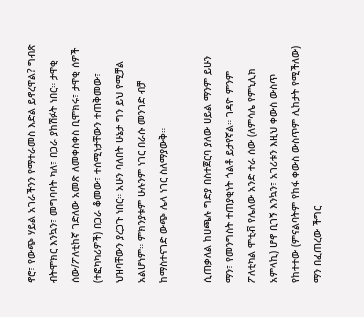ኖሮ፣ የውጭ ሃይል አገራችንን የማተራመስ እድል ይኖረዋል? ግብጽ ብትሞክር እንኳን፣ መግባባት ካለ፣ በጋራ ያከሽፉት ነበር። ታዋቂ ሰው/ፖለቲከኛ ገድለው አመጽ ለመቀስቀስ ቢሞክሩ፣ ታዋቂ ሰዎች (ተፎካካሪዎች) በጋራ ቆመው፣ ተሰሚነታቸውን ተጠቅመው፣ ህዝባቸውን ያረጋጉ ነበር። አሁን ባለበት ሁኔታ ግን ይህ የሚቻል አልሆነም። ምክንያቱም ሁሉንም ነገር በራሱ መንገድ ብቻ ከማስተናገድ ውጭ ሌላ ነገር ስለማያውቅ።

ሲጠቃለል ከሀጫሉ ግድያ በስተጀርባ ያለው ሀይል ማንም ይሁን ማን፣ የመንግስት ተጠያቂነት ጎልቶ ይታየኛል። ገዳዮ ምንም ፖለቲካል ሞቲቭ የሌለው አንድ ተራ ሰው (ለምሳሌ የምኒሊክ አምላኪ) ሆኖ ቢገኝ እንኳን፣ አገሪቱን እዚህ ቀውስ ውስጥ የከተተው (ምናልባትም የከፋ ቀውስ ውስጥም ሊከታት የሚችለው) ማን በፈጠረው ችግር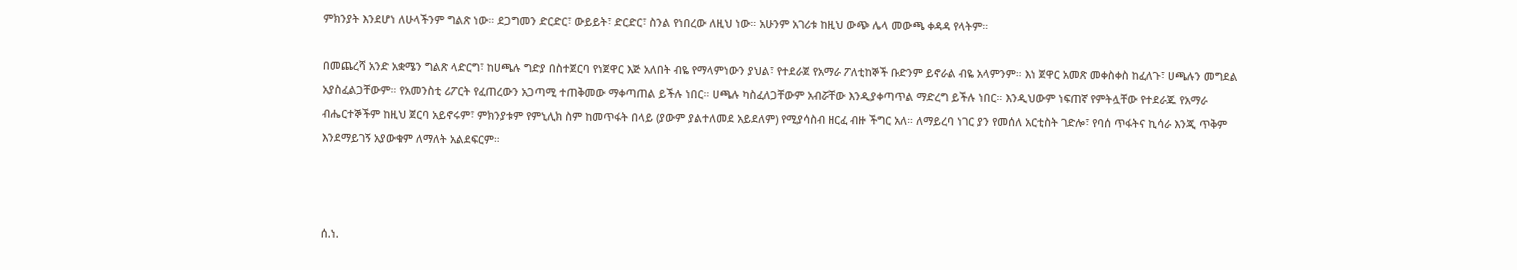ምክንያት እንደሆነ ለሁላችንም ግልጽ ነው። ደጋግመን ድርድር፣ ውይይት፣ ድርድር፣ ስንል የነበረው ለዚህ ነው። አሁንም አገሪቱ ከዚህ ውጭ ሌላ መውጫ ቀዳዳ የላትም።

በመጨረሻ አንድ አቋሜን ግልጽ ላድርግ፣ ከሀጫሉ ግድያ በስተጀርባ የነጀዋር እጅ አለበት ብዬ የማላምነውን ያህል፣ የተደራጀ የአማራ ፖለቲከኞች ቡድንም ይኖራል ብዬ አላምንም። እነ ጀዋር አመጽ መቀስቀስ ከፈለጉ፣ ሀጫሉን መግደል አያስፈልጋቸውም። የአመንስቲ ሪፖርት የፈጠረውን አጋጣሚ ተጠቅመው ማቀጣጠል ይችሉ ነበር። ሀጫሉ ካስፈለጋቸውም አብሯቸው እንዲያቀጣጥል ማድረግ ይችሉ ነበር። እንዲህውም ነፍጠኛ የምትሏቸው የተደራጁ የአማራ ብሔርተኞችም ከዚህ ጀርባ አይኖሩም፣ ምክንያቱም የምኒሊክ ስም ከመጥፋት በላይ (ያውም ያልተለመደ አይደለም) የሚያሳስብ ዘርፈ ብዙ ችግር አለ። ለማይረባ ነገር ያን የመሰለ አርቲስት ገድሎ፣ የባሰ ጥፋትና ኪሳራ እንጂ ጥቅም እንደማይገኝ አያውቁም ለማለት አልደፍርም።



ሰ.ነ.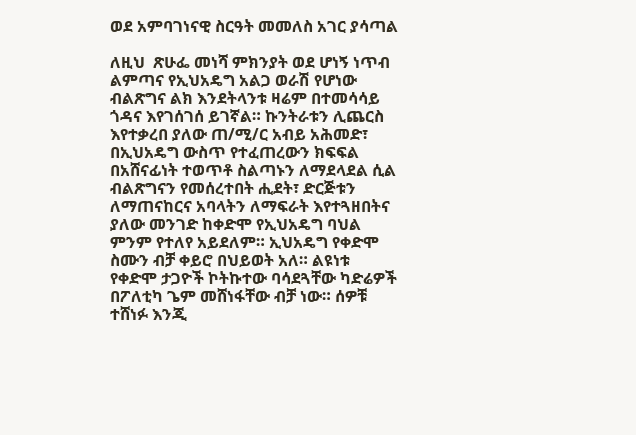ወደ አምባገነናዊ ስርዓት መመለስ አገር ያሳጣል

ለዚህ  ጽሁፌ መነሻ ምክንያት ወደ ሆነኝ ነጥብ ልምጣና የኢህአዴግ አልጋ ወራሽ የሆነው ብልጽግና ልክ እንደትላንቱ ዛሬም በተመሳሳይ ጎዳና እየገሰገሰ ይገኛል። ኩንትራቱን ሊጨርስ እየተቃረበ ያለው ጠ/ሚ/ር አብይ አሕመድ፣ በኢህአዴግ ውስጥ የተፈጠረውን ክፍፍል በአሸናፊነት ተወጥቶ ስልጣኑን ለማደላደል ሲል ብልጽግናን የመሰረተበት ሒደት፣ ድርጅቱን ለማጠናከርና አባላትን ለማፍራት እየተጓዘበትና ያለው መንገድ ከቀድሞ የኢህአዴግ ባህል ምንም የተለየ አይደለም። ኢህአዴግ የቀድሞ ስሙን ብቻ ቀይሮ በህይወት አለ። ልዩነቱ የቀድሞ ታጋዮች ኮትኩተው ባሳደጓቸው ካድሬዎች በፖለቲካ ጌም መሸነፋቸው ብቻ ነው። ሰዎቹ ተሸነፉ እንጂ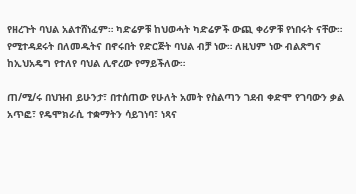የዘረጉት ባህል አልተሸነፈም። ካድሬዎቹ ከህወሓት ካድሬዎች ውጪ ቀሪዎቹ የነበሩት ናቸው። የሚተዳደሩት በለመዱትና በኖሩበት የድርጅት ባህል ብቻ ነው። ለዚህም ነው ብልጽግና ከኢህአዴግ የተለየ ባህል ሊኖረው የማይችለው።

ጠ/ሚ/ሩ በህዝብ ይሁንታ፣ በተሰጠው የሁለት አመት የስልጣን ገደብ ቀድሞ የገባውን ቃል አጥፎ፣ የዴሞክራሲ ተቋማትን ሳይገነባ፣ ነጻና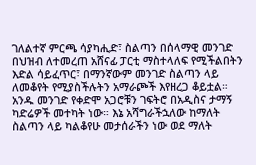ገለልተኛ ምርጫ ሳያካሒድ፣ ስልጣን በሰላማዊ መንገድ በህዝብ ለተመረጠ አሸናፊ ፓርቲ ማስተላለፍ የሚችልበትን እድል ሳይፈጥር፣ በማንኛውም መንገድ ስልጣን ላይ ለመቆየት የሚያስችሉትን አማራጮች እየዘረጋ ቆይቷል። አንዱ መንገድ የቀድሞ አጋሮቹን ገፍትሮ በአዲስና ታማኝ ካድሬዎች መተካት ነው። እኔ አሻግራችኋለው ከማለት ስልጣን ላይ ካልቆየሁ መታሰራችን ነው ወደ ማለት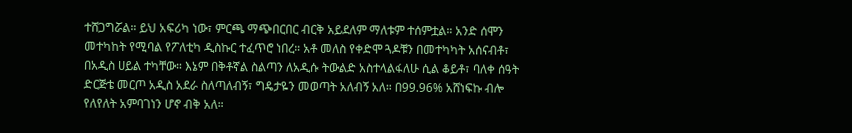ተሸጋግሯል። ይህ አፍሪካ ነው፣ ምርጫ ማጭበርበር ብርቅ አይደለም ማለቱም ተሰምቷል። አንድ ሰሞን መተካከት የሚባል የፖለቲካ ዲስኩር ተፈጥሮ ነበረ። አቶ መለስ የቀድሞ ጓዶቹን በመተካካት አሰናብቶ፣ በአዲስ ሀይል ተካቸው። እኔም በቅቶኛል ስልጣን ለአዲሱ ትውልድ አስተላልፋለሁ ሲል ቆይቶ፣ ባለቀ ሰዓት ድርጅቴ መርጦ አዲስ አደራ ስለጣለብኝ፣ ግዴታዬን መወጣት አለብኝ አለ። በ99.96% አሸነፍኩ ብሎ የለየለት አምባገነን ሆኖ ብቅ አለ።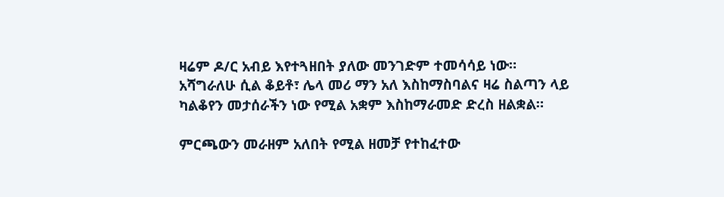ዛሬም ዶ/ር አብይ እየተጓዘበት ያለው መንገድም ተመሳሳይ ነው። አሻግራለሁ ሲል ቆይቶ፣ ሌላ መሪ ማን አለ እስከማስባልና ዛሬ ስልጣን ላይ ካልቆየን መታሰራችን ነው የሚል አቋም እስከማራመድ ድረስ ዘልቋል።

ምርጫውን መራዘም አለበት የሚል ዘመቻ የተከፈተው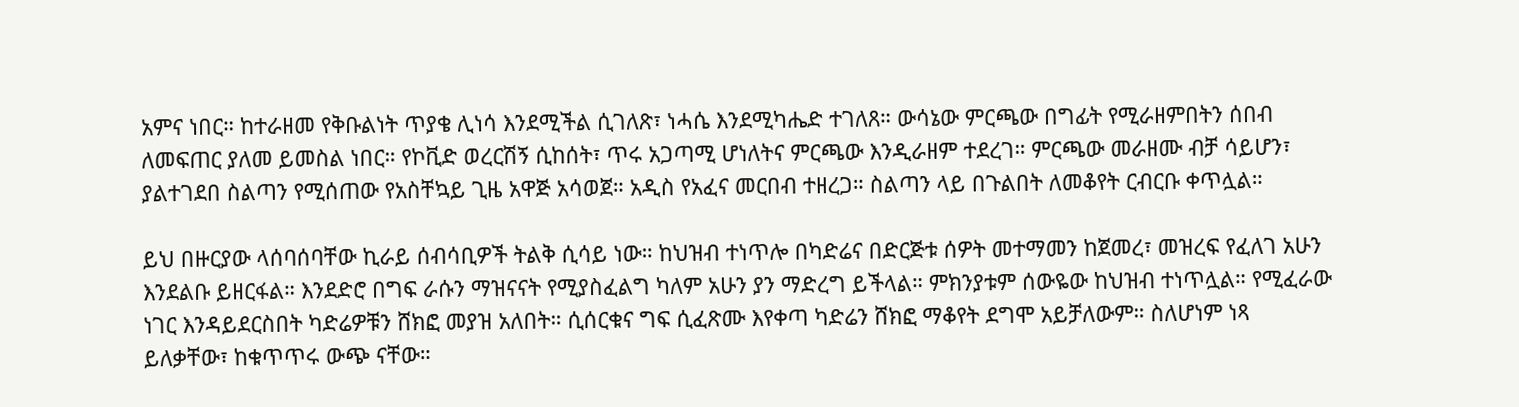አምና ነበር። ከተራዘመ የቅቡልነት ጥያቄ ሊነሳ እንደሚችል ሲገለጽ፣ ነሓሴ እንደሚካሔድ ተገለጸ። ውሳኔው ምርጫው በግፊት የሚራዘምበትን ሰበብ ለመፍጠር ያለመ ይመስል ነበር። የኮቪድ ወረርሽኝ ሲከሰት፣ ጥሩ አጋጣሚ ሆነለትና ምርጫው እንዲራዘም ተደረገ። ምርጫው መራዘሙ ብቻ ሳይሆን፣ ያልተገደበ ስልጣን የሚሰጠው የአስቸኳይ ጊዜ አዋጅ አሳወጀ። አዲስ የአፈና መርበብ ተዘረጋ። ስልጣን ላይ በጉልበት ለመቆየት ርብርቡ ቀጥሏል።

ይህ በዙርያው ላሰባሰባቸው ኪራይ ሰብሳቢዎች ትልቅ ሲሳይ ነው። ከህዝብ ተነጥሎ በካድሬና በድርጅቱ ሰዎት መተማመን ከጀመረ፣ መዝረፍ የፈለገ አሁን እንደልቡ ይዘርፋል። እንደድሮ በግፍ ራሱን ማዝናናት የሚያስፈልግ ካለም አሁን ያን ማድረግ ይችላል። ምክንያቱም ሰውዬው ከህዝብ ተነጥሏል። የሚፈራው ነገር እንዳይደርስበት ካድሬዎቹን ሸክፎ መያዝ አለበት። ሲሰርቁና ግፍ ሲፈጽሙ እየቀጣ ካድሬን ሸክፎ ማቆየት ደግሞ አይቻለውም። ስለሆነም ነጻ ይለቃቸው፣ ከቁጥጥሩ ውጭ ናቸው።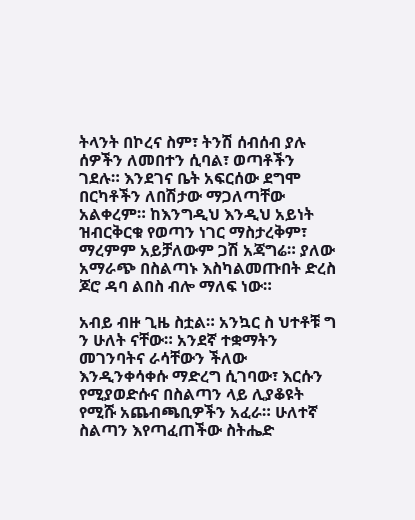ትላንት በኮረና ስም፣ ትንሽ ሰብሰብ ያሉ ሰዎችን ለመበተን ሲባል፣ ወጣቶችን ገደሉ። እንደገና ቤት አፍርሰው ደግሞ በርካቶችን ለበሽታው ማጋለጣቸው አልቀረም። ከእንግዲህ እንዲህ አይነት ዝብርቅርቁ የወጣን ነገር ማስታረቅም፣ ማረምም አይቻለውም ጋሽ አጃግሬ። ያለው አማራጭ በስልጣኑ እስካልመጡበት ድረስ ጆሮ ዳባ ልበስ ብሎ ማለፍ ነው።

አብይ ብዙ ጊዜ ስቷል። አንኳር ስ ህተቶቹ ግ ን ሁለት ናቸው። አንደኛ ተቋማትን መገንባትና ራሳቸውን ችለው እንዲንቀሳቀሱ ማድረግ ሲገባው፣ እርሱን የሚያወድሱና በስልጣን ላይ ሊያቆዩት የሚሹ አጨብጫቢዎችን አፈራ። ሁለተኛ ስልጣን እየጣፈጠችው ስትሔድ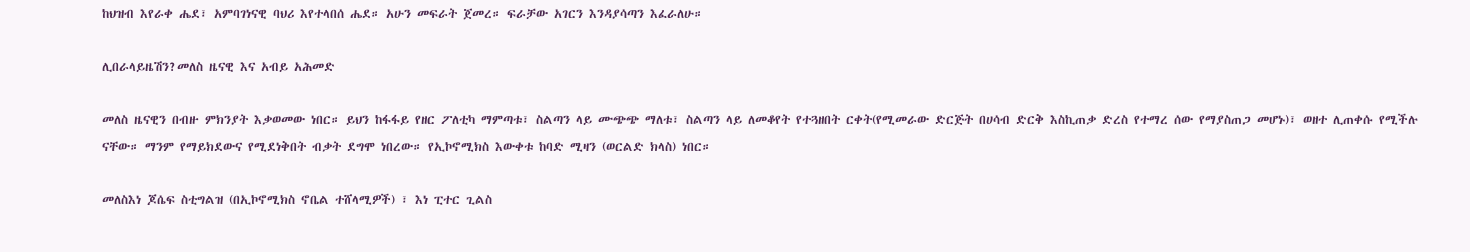ከህዝብ እየራቀ ሔደ፣ አምባገነናዊ ባህሪ እየተላበሰ ሔደ። አሁን መፍራት ጀመረ። ፍራቻው አገርን እንዳያሳጣን እፈራለሁ።

ሊበራላይዜሽን?መለስ ዜናዊ እና አብይ አሕመድ

መለስ ዜናዊን በብዙ ምክንያት እቃወመው ነበር። ይህን ከፋፋይ የዘር ፖለቲካ ማምጣቱ፣ ስልጣን ላይ ሙጭጭ ማለቱ፣ ስልጣን ላይ ለመቆየት የተጓዘበት ርቀት(የሚመራው ድርጅት በሀሳብ ድርቅ እስኪጠቃ ድረስ የተማረ ሰው የማያስጠጋ መሆኑ)፣ ወዘተ ሊጠቀሱ የሚችሉ ናቸው። ማንም የማይክደውና የሚደነቅበት ብቃት ደግሞ ነበረው። የኢኮኖሚክስ እውቀቱ ከባድ ሚዛን (ወርልድ ክላስ) ነበር።

መለስእነ ጆሴፍ ስቲግልዝ (በኢኮኖሚክስ ኖቤል ተሸላሚዎች) ፣ እነ ፒተር ጊልስ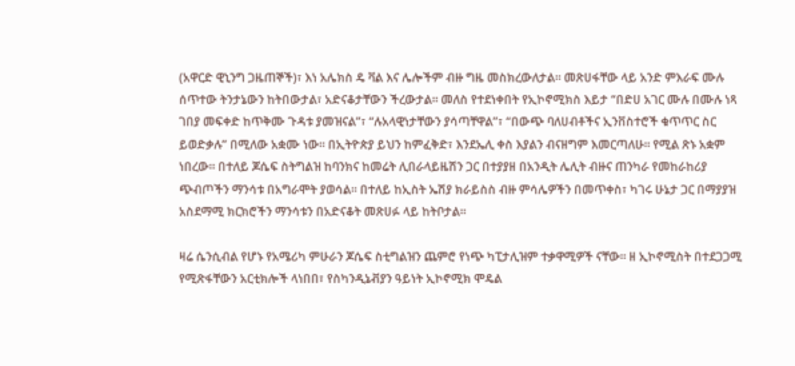(አዋርድ ዊኒንግ ጋዜጠኞች)፣ እነ አሌክስ ዴ ቫል እና ሌሎችም ብዙ ግዜ መስክረውለታል። መጽሀፋቸው ላይ አንድ ምእራፍ ሙሉ ሰጥተው ትንታኔውን ከትበውታል፣ አድናቆታቸውን ችረውታል። መለስ የተደነቀበት የኢኮኖሚክስ እይታ “በድሀ አገር ሙሉ በሙሉ ነጻ ገበያ መፍቀድ ከጥቅሙ ጉዳቱ ያመዝናል”፣ “ሉአላዊነታቸውን ያሳጣቸዋል”፣ “በውጭ ባለሀብቶችና ኢንቨስተሮች ቁጥጥር ስር ይወድቃሉ” በሚለው አቋሙ ነው። በኢትዮጵያ ይህን ከምፈቅድ፣ እንደኤሊ ቀስ እያልን ብናዘግም እመርጣለሁ። የሚል ጽኑ አቋም ነበረው። በተለይ ጆሴፍ ስትግልዝ ከባንክና ከመሬት ሊበራላይዜሽን ጋር በተያያዘ በአንዲት ሌሊት ብዙና ጠንካራ የመከራከሪያ ጭብጦችን ማንሳቱ በአግራሞት ያወሳል። በተለይ ከኢስት ኤሽያ ክራይስስ ብዙ ምሳሌዎችን በመጥቀስ፣ ካገሩ ሁኔታ ጋር በማያያዝ አስደማሚ ክርክሮችን ማንሳቱን በአድናቆት መጽሀፉ ላይ ከትቦታል።

ዛሬ ሴንሲብል የሆኑ የአሜሪካ ምሁራን ጆሴፍ ስቲግልዝን ጨምሮ የነጭ ካፒታሊዝም ተቃዋሚዎች ናቸው። ዘ ኢኮኖሚስት በተደጋጋሚ የሚጽፋቸውን አርቲክሎች ላነበበ፣ የስካንዲኔቭያን ዓይነት ኢኮኖሚክ ሞዴል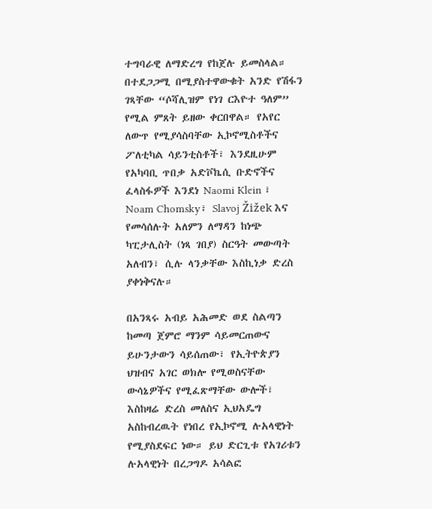ተግባራዊ ለማድረግ የከጀሉ ይመስላል። በተደጋጋሚ በሚያስተዋውቁት አንድ የሽፋን ገጻቸው “ሶሻሊዝም የነገ ርእዮተ ዓለም” የሚል ምጸት ይዘው ቀርበዋል። የአየር ለውጥ የሚያሳስባቸው ኢኮኖሚስቶችና ፖለቲካል ሳይንቲስቶች፣ እንደዚሁም የአካባቢ ጥበቃ አድቮኬሲ ቡድኖችና ፈላስፋዎች እንደነ Naomi Klein ፣ Noam Chomsky፣ Slavoj Žižek እና የመሳሰሉት አለምን ለማዳን ከነጭ ካፒታሊስት (ነጻ ገበያ) ስርዓት መውጣት አለብን፣ ሲሉ ላንቃቸው እስኪነቃ ድረስ ያቀነቅናሉ።

በአንጻሩ አብይ አሕመድ ወደ ስልጣን ከመጣ ጀምሮ ማንም ሳይመርጠውና ይሁንታውን ሳይሰጠው፣ የኢትዮጵያን ህዝብና አገር ወክሎ የሚወስናቸው ውሳኔዎችና የሚፈጽማቸው ውሎች፣ እስከዛሬ ድረስ መለስና ኢህአዴግ አስከብረዉት የነበረ የኢኮኖሚ ሉአላዊነት የሚያስደፍር ነው። ይህ ድርጊቱ የአገሪቱን ሉአላዊነት በረጋግዶ አሳልፎ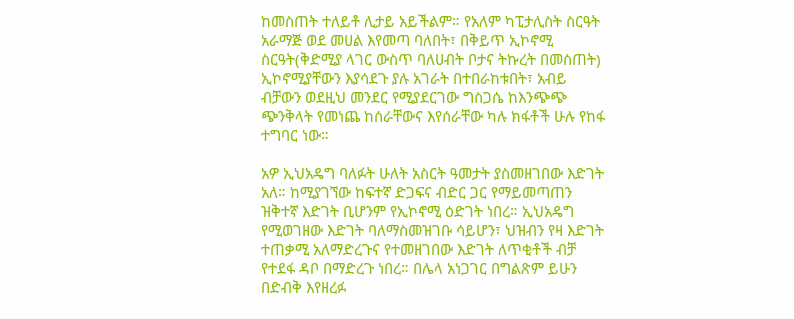ከመስጠት ተለይቶ ሊታይ አይችልም። የአለም ካፒታሊስት ስርዓት አራማጅ ወደ መሀል እየመጣ ባለበት፣ በቅይጥ ኢኮኖሚ ስርዓት(ቅድሚያ ላገር ውስጥ ባለሀብት ቦታና ትኩረት በመስጠት) ኢኮኖሚያቸውን እያሳደጉ ያሉ አገራት በተበራከቱበት፣ አብይ ብቻውን ወደዚህ መንደር የሚያደርገው ግስጋሴ ከእንጭጭ ጭንቅላት የመነጨ ከሰራቸውና እየሰራቸው ካሉ ክፋቶች ሁሉ የከፋ ተግባር ነው።

አዎ ኢህአዴግ ባለፉት ሁለት አስርት ዓመታት ያስመዘገበው እድገት አለ። ከሚያገኘው ከፍተኛ ድጋፍና ብድር ጋር የማይመጣጠን ዝቅተኛ እድገት ቢሆንም የኢኮኖሚ ዕድገት ነበረ። ኢህአዴግ የሚወገዘው እድገት ባለማስመዝገቡ ሳይሆን፣ ህዝብን የዛ እድገት ተጠቃሚ አለማድረጉና የተመዘገበው እድገት ለጥቂቶች ብቻ የተደፋ ዳቦ በማድረጉ ነበረ። በሌላ አነጋገር በግልጽም ይሁን በድብቅ እየዘረፉ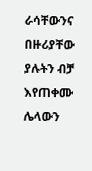ራሳቸውንና በዙሪያቸው ያሉትን ብቻ እየጠቀሙ ሌላውን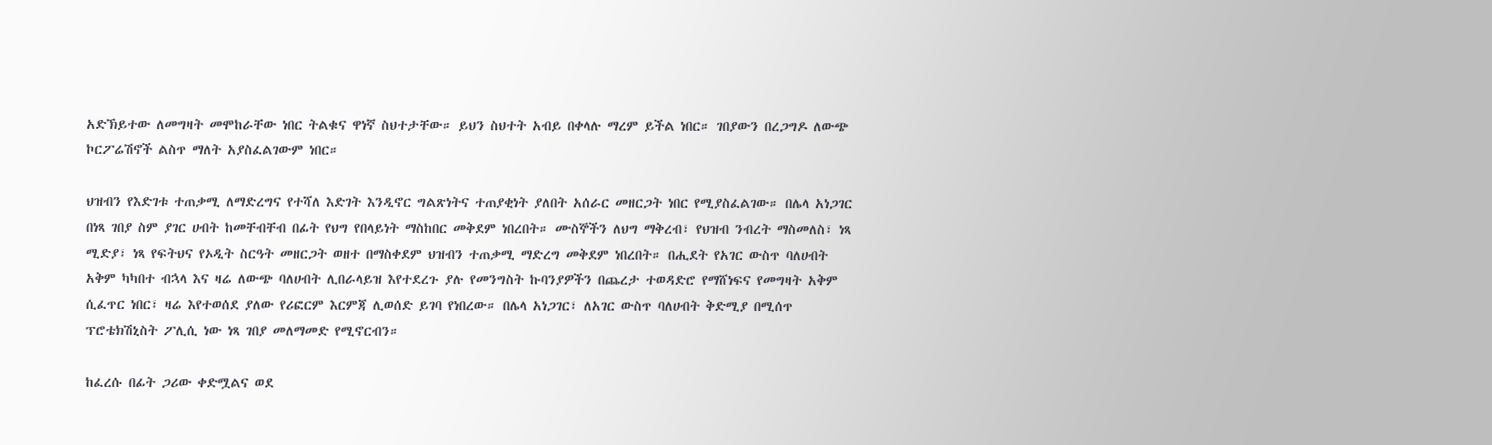አድኽይተው ለመግዛት መሞከራቸው ነበር ትልቁና ዋነኛ ስህተታቸው። ይህን ስህተት አብይ በቀላሉ ማረም ይችል ነበር። ገበያውን በረጋግዶ ለውጭ ኮርፖሬሽኖች ልስጥ ማለት አያስፈልገውም ነበር።

ህዝብን የእድገቱ ተጠቃሚ ለማድረግና የተሻለ እድገት እንዲኖር ግልጽነትና ተጠያቂነት ያለበት አሰራር መዘርጋት ነበር የሚያስፈልገው። በሌላ አነጋገር በነጻ ገበያ ስም ያገር ሀብት ከመቸብቸብ በፊት የህግ የበላይነት ማስከበር መቅደም ነበረበት። ሙስኞችን ለህግ ማቅረብ፣ የህዝብ ንብረት ማስመለስ፣ ነጻ ሚድያ፣ ነጻ የፍትህና የኦዲት ስርዓት መዘርጋት ወዘተ በማስቀደም ህዝብን ተጠቃሚ ማድረግ መቅደም ነበረበት። በሒደት የአገር ውስጥ ባለሀብት አቅም ካካበተ ብኋላ እና ዛሬ ለውጭ ባለሀብት ሊበራላይዝ እየተደረጉ ያሉ የመንግስት ኩባንያዎችን በጨረታ ተወዳድሮ የማሸነፍና የመግዛት አቅም ሲፈጥር ነበር፣ ዛሬ እየተወሰደ ያለው የሪፎርም እርምጃ ሊወሰድ ይገባ የነበረው። በሌላ አነጋገር፣ ለአገር ውስጥ ባለሀብት ቅድሚያ በሚሰጥ ፕሮቴክሽኒስት ፖሊሲ ነው ነጻ ገበያ መለማመድ የሚኖርብን።

ከፈረሱ በፊት ጋሪው ቀድሟልና ወደ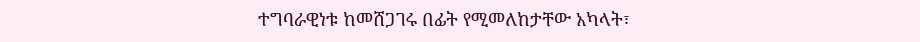ተግባራዊነቱ ከመሸጋገሩ በፊት የሚመለከታቸው አካላት፣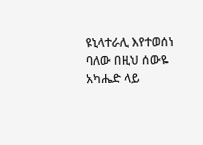ዩኒላተራሊ እየተወሰነ ባለው በዚህ ሰውዬ አካሔድ ላይ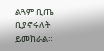ልጓም ቢጤ ቢያኖሩለት ይመከራል።